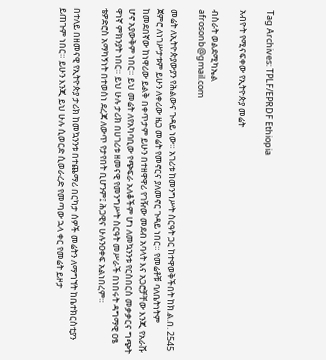Tag Archives: TPLF/EPRDF Ethiopia

አብዮት የሚናፍቀው የኢትዮጵያ መሬት

ብስራት ወልደሚካኤል
afrosonb@gmail.com

መሬት ለኢትዮጵያውያን የሕልውና ጉዳይ ነው። አገሪቱ ከመንግሥት ስርዓት ጋር ከተዋወቅችበት ከክ.ል.በ. 2545 ጀምሮ ለነገሥታቱም ይሁን ለቀሪው ዜጋ መሬት የመኖርና ያለመኖር ጉዳይ ነበር። የመሬቶቹ ባለቤትነትም ከመደበኛው ከነዋሪው ይልቅ በቀጥታም ይሁን በተዘዋዋሪ የገዥው መደብ አባላት እና አጋሮቻቸው እንጂ የአራሹ ሆኖ አያውቅም ነበር። ይህ መሬት ለየአካባቢው የጭፍራ አለቆችም ሆነ ለመኳንንቱ የርስበርስ መቃቃርና ግጭት ዋነኛ ምክንያት ነበር። ይህ ሁሉ ታሪክ በሀገሪቱ ዘመናዊ የመንግሥት ስርዓት መሥራች በነበሩት ዳግማዊ ዐፄ ቴዎድሮስ አማካኝነት በተወሰነ ደረጃ ለውጥ የታየበት ቢሆንም፤ ሕጋዊና ሁሉንዐቀፍ አልነበረም።

በተለይ በዘመናዊ የኢትዮጵያ ታሪክ ከመኳንንቱ በተጨማሪ በርካታ ሰዎች መሬትን ለማግኘት ከቤተክርስቲያን ይጠጉም ነበር። ይሁን እንጂ ይህ ሁሉ ሲወርድ ሲወራረድ የመጣው ኋላ ቀር የመሬት ይዞታ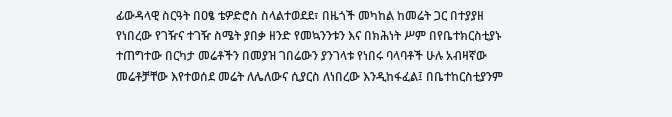ፊውዳላዊ ስርዓት በዐፄ ቴዎድሮስ ስላልተወደደ፣ በዜጎች መካከል ከመሬት ጋር በተያያዘ የነበረው የገዥና ተገዥ ስሜት ያበቃ ዘንድ የመኳንንቱን እና በክሕነት ሥም በየቤተክርስቲያኑ ተጠግተው በርካታ መሬቶችን በመያዝ ገበሬውን ያንገላቱ የነበሩ ባላባቶች ሁሉ አብዛኛው መሬቶቻቸው እየተወሰደ መሬት ለሌለውና ሲያርስ ለነበረው እንዲከፋፈል፤ በቤተከርስቲያንም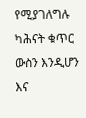የሚያገለግሉ ካሕናት ቁጥር ውስን እንዲሆን እና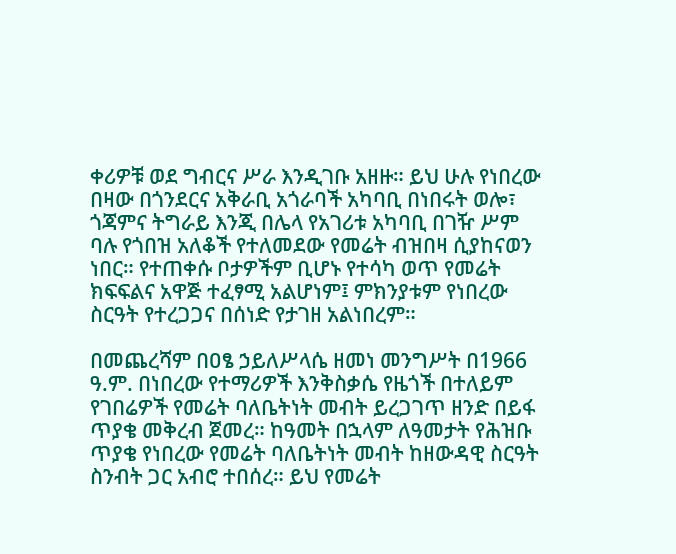ቀሪዎቹ ወደ ግብርና ሥራ እንዲገቡ አዘዙ። ይህ ሁሉ የነበረው በዛው በጎንደርና አቅራቢ አጎራባች አካባቢ በነበሩት ወሎ፣ ጎጃምና ትግራይ እንጂ በሌላ የአገሪቱ አካባቢ በገዥ ሥም ባሉ የጎበዝ አለቆች የተለመደው የመሬት ብዝበዛ ሲያከናወን ነበር። የተጠቀሱ ቦታዎችም ቢሆኑ የተሳካ ወጥ የመሬት ክፍፍልና አዋጅ ተፈፃሚ አልሆነም፤ ምክንያቱም የነበረው ስርዓት የተረጋጋና በሰነድ የታገዘ አልነበረም።

በመጨረሻም በዐፄ ኃይለሥላሴ ዘመነ መንግሥት በ1966 ዓ.ም. በነበረው የተማሪዎች እንቅስቃሴ የዜጎች በተለይም የገበሬዎች የመሬት ባለቤትነት መብት ይረጋገጥ ዘንድ በይፋ ጥያቄ መቅረብ ጀመረ። ከዓመት በኋላም ለዓመታት የሕዝቡ ጥያቄ የነበረው የመሬት ባለቤትነት መብት ከዘውዳዊ ስርዓት ስንብት ጋር አብሮ ተበሰረ። ይህ የመሬት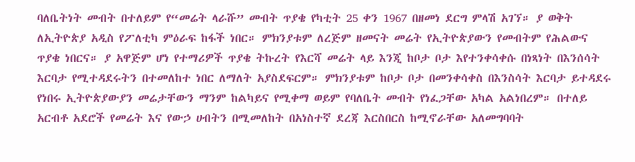ባለቤትነት መብት በተለይም የ“መሬት ላራሹ” መብት ጥያቄ የካቲት 25 ቀን 1967 በዘመነ ደርግ ምላሽ አገኘ። ያ ወቅት ለኢትዮጵያ አዲስ የፖለቲካ ምዕራፍ ከፋች ነበር። ምክንያቱም ለረጅም ዘመናት መሬት የኢትዮጵያውን የመብትም የሕልውና ጥያቄ ነበርና። ያ አዋጅም ሆነ የተማሪዎች ጥያቄ ትኩረት የእርሻ መሬት ላይ እንጂ ከቦታ ቦታ እየተንቀሳቀሱ በነጻነት በእንሰሳት እርባታ የሚተዳደሩትን በተመለከተ ነበር ለማለት አያስደፍርም። ምክንያቱም ከቦታ ቦታ በመንቀሳቀስ በእንስሳት እርባታ ይተዳደሩ የነበሩ ኢትዮጵያውያን መሬታቸውን ማንም ከልካይና የሚቀማ ወይም የባለቤት መብት የነፈጋቸው አካል አልነበረም። በተለይ አርብቶ አደሮች የመሬት እና የውኃ ሀብትን በሚመለከት በአነስተኛ ደረጃ እርስበርስ ከሚኖራቸው አለመግባባት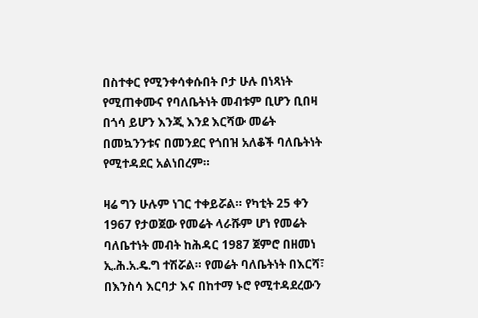በስተቀር የሚንቀሳቀሱበት ቦታ ሁሉ በነጻነት የሚጠቀሙና የባለቤትነት መብቱም ቢሆን ቢበዛ በጎሳ ይሆን እንጂ እንደ እርሻው መሬት በመኳንንቱና በመንደር የጎበዝ አለቆች ባለቤትነት የሚተዳደር አልነበረም።

ዛሬ ግን ሁሉም ነገር ተቀይሯል። የካቲት 25 ቀን 1967 የታወጀው የመሬት ላራሹም ሆነ የመሬት ባለቤተነት መብት ከሕዳር 1987 ጀምሮ በዘመነ ኢ.ሕ.አ.ዴ.ግ ተሽሯል። የመሬት ባለቤትነት በእርሻ፣ በእንስሳ እርባታ እና በከተማ ኑሮ የሚተዳደረውን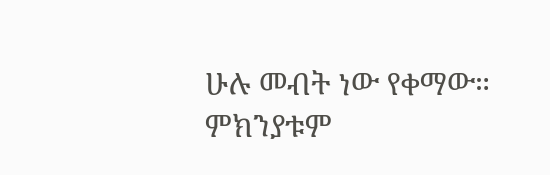ሁሉ መብት ነው የቀማው። ምክንያቱም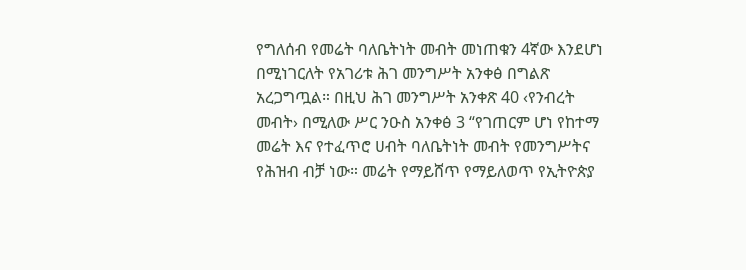የግለሰብ የመሬት ባለቤትነት መብት መነጠቁን 4ኛው እንደሆነ በሚነገርለት የአገሪቱ ሕገ መንግሥት አንቀፅ በግልጽ አረጋግጧል። በዚህ ሕገ መንግሥት አንቀጽ 40 ‹የንብረት መብት› በሚለው ሥር ንዑስ አንቀፅ 3 “የገጠርም ሆነ የከተማ መሬት እና የተፈጥሮ ሀብት ባለቤትነት መብት የመንግሥትና የሕዝብ ብቻ ነው። መሬት የማይሸጥ የማይለወጥ የኢትዮጵያ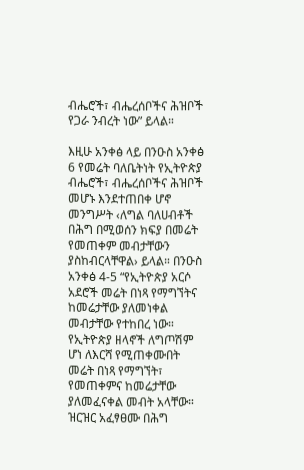ብሔሮች፣ ብሔረሰቦችና ሕዝቦች የጋራ ንብረት ነው” ይላል።

እዚሁ አንቀፅ ላይ በንዑስ አንቀፅ 6 የመሬት ባለቤትነት የኢትዮጵያ ብሔሮች፣ ብሔረሰቦችና ሕዝቦች መሆኑ እንደተጠበቀ ሆኖ መንግሥት ‹ለግል ባለሀብቶች በሕግ በሚወሰን ክፍያ በመሬት የመጠቀም መብታቸውን ያስከብርላቸዋል› ይላል። በንዑስ አንቀፅ 4-5 “የኢትዮጵያ አርሶ አደሮች መሬት በነጻ የማግኘትና ከመሬታቸው ያለመነቀል መብታቸው የተከበረ ነው። የኢትዮጵያ ዘላኖች ለግጦሽም ሆነ ለእርሻ የሚጠቀሙበት መሬት በነጻ የማግኘት፣ የመጠቀምና ከመሬታቸው ያለመፈናቀል መብት አላቸው። ዝርዝር አፈፃፀሙ በሕግ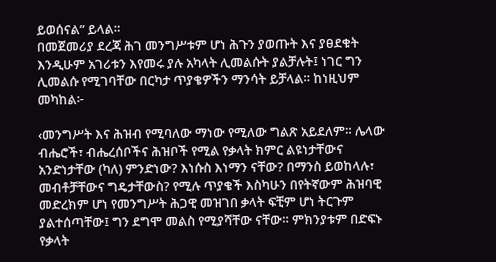ይወሰናል” ይላል።
በመጀመሪያ ደረጃ ሕገ መንግሥቱም ሆነ ሕጉን ያወጡት እና ያፀደቁት እንዲሁም አገሪቱን እየመሩ ያሉ አካላት ሊመልሱት ያልቻሉት፤ ነገር ግን ሊመልሱ የሚገባቸው በርካታ ጥያቄዎችን ማንሳት ይቻላል። ከነዚህም መካከል፦

‹መንግሥት እና ሕዝብ የሚባለው ማነው የሚለው ግልጽ አይደለም። ሌላው ብሔሮች፣ ብሔረሰቦችና ሕዝቦች የሚል የቃላት ክምር ልዩነታቸውና አንድነታቸው (ካለ) ምንድነው? እነሱስ እነማን ናቸው? በማንስ ይወከላሉ፣ መብቶቻቸውና ግዴታቸውስ? የሚሉ ጥያቄች እስካሁን በየትኛውም ሕዝባዊ መድረክም ሆነ የመንግሥት ሕጋዊ መዝገበ ቃላት ፍቺም ሆነ ትርጉም ያልተሰጣቸው፤ ግን ደግሞ መልስ የሚያሻቸው ናቸው። ምክንያቱም በድፍኑ የቃላት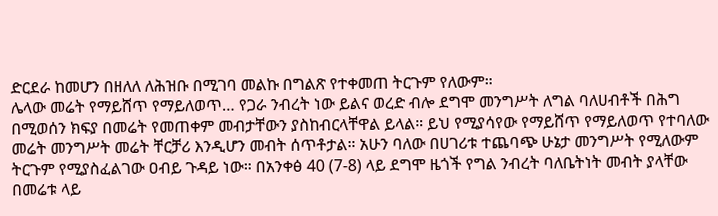ድርደራ ከመሆን በዘለለ ለሕዝቡ በሚገባ መልኩ በግልጽ የተቀመጠ ትርጉም የለውም።
ሌላው መሬት የማይሸጥ የማይለወጥ… የጋራ ንብረት ነው ይልና ወረድ ብሎ ደግሞ መንግሥት ለግል ባለሀብቶች በሕግ በሚወሰን ክፍያ በመሬት የመጠቀም መብታቸውን ያስከብርላቸዋል ይላል። ይህ የሚያሳየው የማይሸጥ የማይለወጥ የተባለው መሬት መንግሥት መሬት ቸርቻሪ እንዲሆን መብት ሰጥቶታል። አሁን ባለው በሀገሪቱ ተጨባጭ ሁኔታ መንግሥት የሚለውም ትርጉም የሚያስፈልገው ዐብይ ጉዳይ ነው። በአንቀፅ 40 (7-8) ላይ ደግሞ ዜጎች የግል ንብረት ባለቤትነት መብት ያላቸው በመሬቱ ላይ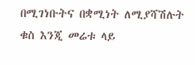በሚገነቡትና በቋሚነት ለሚያሻሽሉት ቁስ እንጂ መሬቱ ላይ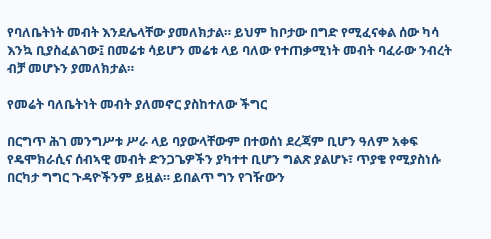የባለቤትነት መብት እንደሌላቸው ያመለክታል። ይህም ከቦታው በግድ የሚፈናቀል ሰው ካሳ እንኳ ቢያስፈልገው፤ በመሬቱ ሳይሆን መሬቱ ላይ ባለው የተጠቃሚነት መብት ባፈራው ንብረት ብቻ መሆኑን ያመለክታል።

የመሬት ባለቤትነት መብት ያለመኖር ያስከተለው ችግር

በርግጥ ሕገ መንግሥቱ ሥራ ላይ ባያውላቸውም በተወሰነ ደረጃም ቢሆን ዓለም አቀፍ የዴሞክራሲና ሰብኣዊ መብት ድንጋጌዎችን ያካተተ ቢሆን ግልጽ ያልሆኑ፣ ጥያቄ የሚያስነሱ በርካታ ግግር ጉዳዮችንም ይዟል። ይበልጥ ግን የገዥውን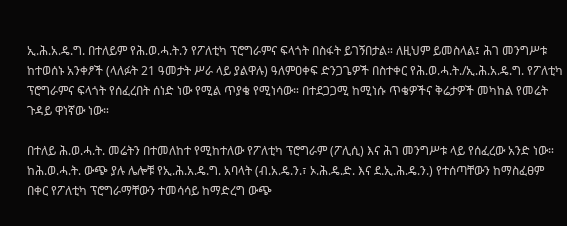ኢ.ሕ.አ.ዴ.ግ. በተለይም የሕ.ወ.ሓ.ት.ን የፖለቲካ ፕሮግራምና ፍላጎት በስፋት ይገኝበታል። ለዚህም ይመስላል፤ ሕገ መንግሥቱ ከተወሰኑ አንቀፆች (ላለፉት 21 ዓመታት ሥራ ላይ ያልዋሉ) ዓለምዐቀፍ ድንጋጌዎች በስተቀር የሕ.ወ.ሓ.ት./ኢ.ሕ.አ.ዴ.ግ. የፖለቲካ ፕሮግራምና ፍላጎት የሰፈረበት ሰነድ ነው የሚል ጥያቄ የሚነሳው። በተደጋጋሚ ከሚነሱ ጥቄዎችና ቅሬታዎች መካከል የመሬት ጉዳይ ዋነኛው ነው።

በተለይ ሕ.ወ.ሓ.ት. መሬትን በተመለከተ የሚከተለው የፖለቲካ ፕሮግራም (ፖሊሲ) እና ሕገ መንግሥቱ ላይ የሰፈረው አንድ ነው። ከሕ.ወ.ሓ.ት. ውጭ ያሉ ሌሎቹ የኢ.ሕ.አ.ዴ.ግ. አባላት (ብ.አ.ዴ.ን.፣ ኦ.ሕ.ዴ.ድ. እና ደ.ኢ.ሕ.ዴ.ን.) የተሰጣቸውን ከማስፈፀም በቀር የፖለቲካ ፕሮግራማቸውን ተመሳሳይ ከማድረግ ውጭ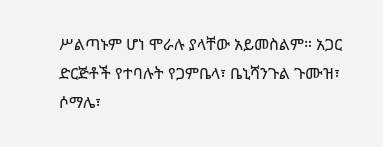ሥልጣኑም ሆነ ሞራሉ ያላቸው አይመስልም። አጋር ድርጅቶች የተባሉት የጋምቤላ፣ ቤኒሻንጉል ጉሙዝ፣ ሶማሌ፣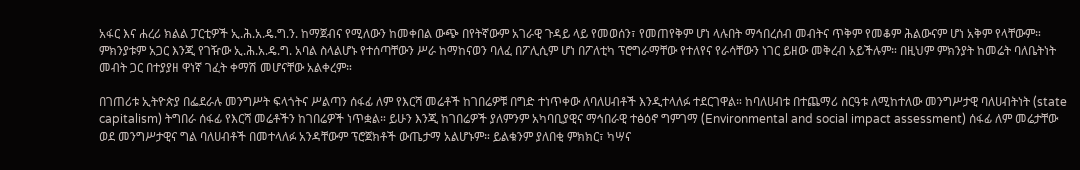አፋር እና ሐረሪ ክልል ፓርቲዎች ኢ.ሕ.አ.ዴ.ግ.ን. ከማጀብና የሚለውን ከመቀበል ውጭ በየትኛውም አገራዊ ጉዳይ ላይ የመወሰን፣ የመጠየቅም ሆነ ላሉበት ማኅበረሰብ መብትና ጥቅም የመቆም ሕልውናም ሆነ አቅም የላቸውም። ምክንያቱም አጋር እንጂ የገዥው ኢ.ሕ.አ.ዴ.ግ. አባል ስላልሆኑ የተሰጣቸውን ሥራ ከማከናወን ባለፈ በፖሊሲም ሆነ በፖለቲካ ፕሮግራማቸው የተለየና የራሳቸውን ነገር ይዘው መቅረብ አይችሉም። በዚህም ምክንያት ከመሬት ባለቤትነት መብት ጋር በተያያዘ ዋነኛ ገፈት ቀማሽ መሆናቸው አልቀረም።

በገጠሪቱ ኢትዮጵያ በፌደራሉ መንግሥት ፍላጎትና ሥልጣን ሰፋፊ ለም የእርሻ መሬቶች ከገበሬዎቹ በግድ ተነጥቀው ለባለሀብቶች እንዲተላለፉ ተደርገዋል። ከባለሀብቱ በተጨማሪ ስርዓቱ ለሚከተለው መንግሥታዊ ባለሀብትነት (state capitalism) ትግበራ ሰፋፊ የእርሻ መሬቶችን ከገበሬዎች ነጥቋል። ይሁን እንጂ ከገበሬዎች ያለምንም አካባቢያዊና ማኅበራዊ ተፅዕኖ ግምገማ (Environmental and social impact assessment) ሰፋፊ ለም መሬታቸው ወደ መንግሥታዊና ግል ባለሀብቶች በመተላለፉ አንዳቸውም ፕሮጀክቶች ውጤታማ አልሆኑም። ይልቁንም ያለበቂ ምክክር፣ ካሣና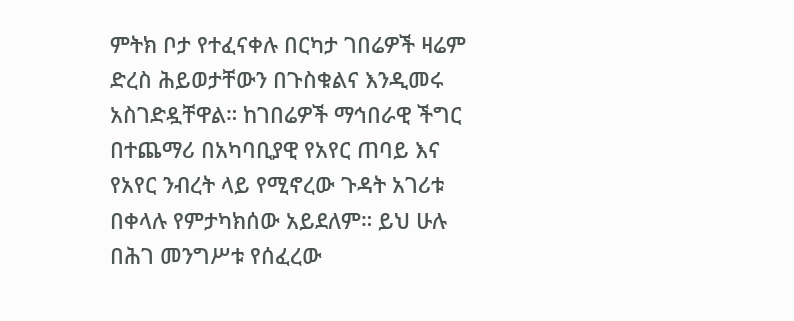ምትክ ቦታ የተፈናቀሉ በርካታ ገበሬዎች ዛሬም ድረስ ሕይወታቸውን በጉስቁልና እንዲመሩ አስገድዷቸዋል። ከገበሬዎች ማኅበራዊ ችግር በተጨማሪ በአካባቢያዊ የአየር ጠባይ እና የአየር ንብረት ላይ የሚኖረው ጉዳት አገሪቱ በቀላሉ የምታካክሰው አይደለም። ይህ ሁሉ በሕገ መንግሥቱ የሰፈረው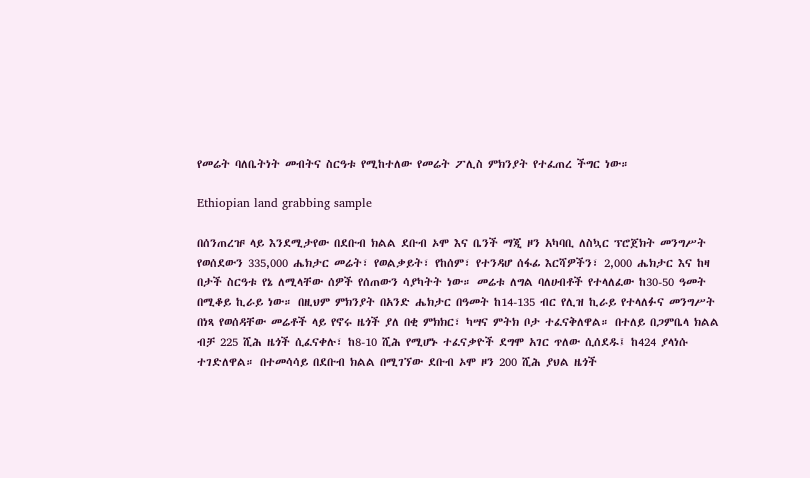የመሬት ባለቤትነት መብትና ስርዓቱ የሚከተለው የመሬት ፖሊስ ምክንያት የተፈጠረ ችግር ነው።

Ethiopian land grabbing sample

በሰንጠረዡ ላይ እንደሚታየው በደቡብ ክልል ደቡብ ኦሞ እና ቤንች ማጂ ዞን አካባቢ ለስኳር ፕሮጀክት መንግሥት የወሰደውን 335,000 ሔክታር መሬት፣ የወልቃይት፣ የከሰም፣ የተንዳሆ ሰፋፊ እርሻዎችን፣ 2,000 ሔክታር እና ከዛ በታች ስርዓቱ የኔ ለሚላቸው ሰዎች የሰጠውን ሳያካትት ነው። መሬቱ ለግል ባለሀብቶች የተላለፈው ከ30-50 ዓመት በሚቆይ ኪራይ ነው። በዚህም ምክንያት በአንድ ሔክታር በዓመት ከ14-135 ብር የሊዝ ኪራይ የተላለፉና መንግሥት በነጻ የወሰዳቸው መሬቶች ላይ የኖሩ ዜጎች ያለ በቂ ምክክር፣ ካሣና ምትክ ቦታ ተፈናቅለዋል። በተለይ በጋምቤላ ክልል ብቻ 225 ሺሕ ዜጎች ሲፈናቀሉ፣ ከ8-10 ሺሕ የሚሆኑ ተፈናቃዮች ደግሞ አገር ጥለው ሲሰደዱ፤ ከ424 ያላነሱ ተገድለዋል። በተመሳሳይ በደቡብ ክልል በሚገኘው ደቡብ ኦሞ ዞን 200 ሺሕ ያህል ዜጎች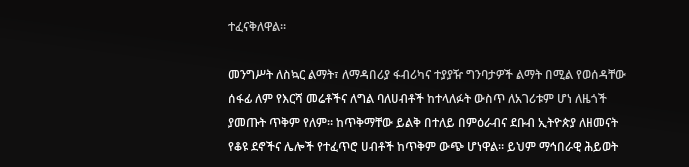ተፈናቅለዋል።

መንግሥት ለስኳር ልማት፣ ለማዳበሪያ ፋብሪካና ተያያዥ ግንባታዎች ልማት በሚል የወሰዳቸው ሰፋፊ ለም የእርሻ መሬቶችና ለግል ባለሀብቶች ከተላለፉት ውስጥ ለአገሪቱም ሆነ ለዜጎች ያመጡት ጥቅም የለም። ከጥቅማቸው ይልቅ በተለይ በምዕራብና ደቡብ ኢትዮጵያ ለዘመናት የቆዩ ደኖችና ሌሎች የተፈጥሮ ሀብቶች ከጥቅም ውጭ ሆነዋል። ይህም ማኅበራዊ ሕይወት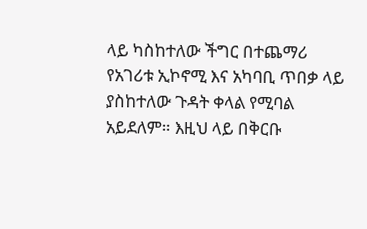ላይ ካስከተለው ችግር በተጨማሪ የአገሪቱ ኢኮኖሚ እና አካባቢ ጥበቃ ላይ ያስከተለው ጉዳት ቀላል የሚባል አይደለም። እዚህ ላይ በቅርቡ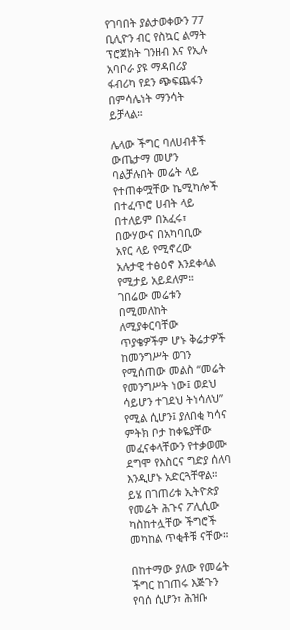የገባበት ያልታወቀውን 77 ቢሊዮን ብር የስኳር ልማት ፕሮጀክት ገንዘብ እና የኢሉ አባቦራ ያዩ ማዳበሪያ ፋብሪካ የደን ጭፍጨፋን በምሳሌነት ማንሳት ይቻላል።

ሌላው ችግር ባለሀብቶች ውጤታማ መሆን ባልቻሉበት መሬት ላይ የተጠቀሟቸው ኬሚካሎች በተፈጥሮ ሀብት ላይ በተለይም በአፈሩ፣ በውሃውና በአካባቢው አየር ላይ የሚኖረው አሉታዊ ተፅዕኖ እንደቀላል የሚታይ አይደለም። ገበሬው መሬቱን በሚመለከት ለሚያቀርባቸው ጥያቄዎችም ሆኑ ቅሬታዎች ከመንግሥት ወገን የሚሰጠው መልስ “መሬት የመንግሥት ነው፤ ወደህ ሳይሆን ተገደህ ትነሳለህ” የሚል ሲሆን፤ ያለበቂ ካሳና ምትክ ቦታ ከቀዬያቸው መፈናቀላቸውን የተቃወሙ ደግሞ የእስርና ግድያ ሰለባ እንዲሆኑ አድርጓቸዋል። ይሄ በገጠሪቱ ኢትዮጵያ የመሬት ሕጉና ፖሊሲው ካስከተሏቸው ችግሮች መካከል ጥቂቶቹ ናቸው።

በከተማው ያለው የመሬት ችግር ከገጠሩ እጅጉን የባሰ ሲሆን፣ ሕዝቡ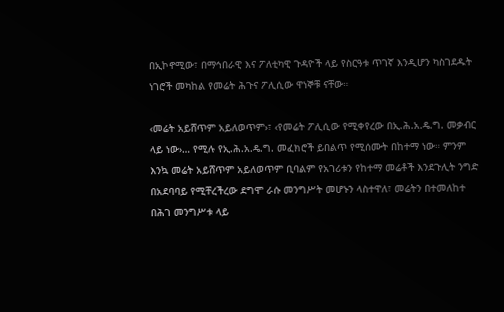በኢኮኖሚው፣ በማኅበራዊ እና ፖለቲካዊ ጉዳዮች ላይ የስርዓቱ ጥገኛ እንዲሆን ካስገደዱት ነገሮች መካከል የመሬት ሕጉና ፖሊሲው ዋነኞቹ ናቸው።

‹መሬት አይሸጥም አይለወጥም›፣ ‹የመሬት ፖሊሲው የሚቀየረው በኢ.ሕ.አ.ዴ.ግ. መቃብር ላይ ነው›… የሚሉ የኢ.ሕ.አ.ዴ.ግ. መፈክሮች ይበልጥ የሚሰሙት በከተማ ነው። ምንም እንኳ መሬት አይሸጥም አይለወጥም ቢባልም የአገሪቱን የከተማ መሬቶች እንደጉሊት ንግድ በአደባባይ የሚቸረችረው ደግሞ ራሱ መንግሥት መሆኑን ላስተዋለ፣ መሬትን በተመለከተ በሕገ መንግሥቱ ላይ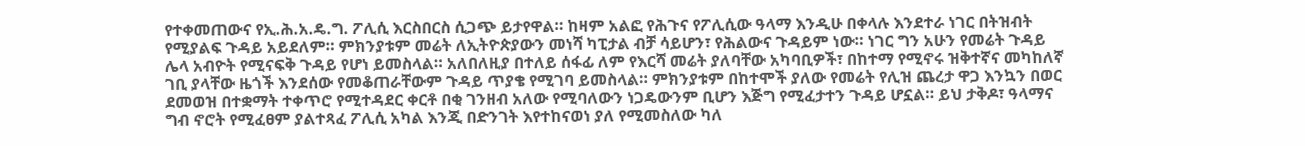የተቀመጠውና የኢ.ሕ.አ.ዴ.ግ. ፖሊሲ እርስበርስ ሲጋጭ ይታየዋል። ከዛም አልፎ የሕጉና የፖሊሲው ዓላማ እንዲሁ በቀላሉ እንደተራ ነገር በትዝብት የሚያልፍ ጉዳይ አይደለም። ምክንያቱም መሬት ለኢትዮጵያውን መነሻ ካፒታል ብቻ ሳይሆን፣ የሕልውና ጉዳይም ነው። ነገር ግን አሁን የመሬት ጉዳይ ሌላ አብዮት የሚናፍቅ ጉዳይ የሆነ ይመስላል። አለበለዚያ በተለይ ሰፋፊ ለም የእርሻ መሬት ያለባቸው አካባቢዎች፣ በከተማ የሚኖሩ ዝቅተኛና መካከለኛ ገቢ ያላቸው ዜጎች እንደሰው የመቆጠራቸውም ጉዳይ ጥያቄ የሚገባ ይመስላል። ምክንያቱም በከተሞች ያለው የመሬት የሊዝ ጨረታ ዋጋ እንኳን በወር ደመወዝ በተቋማት ተቀጥሮ የሚተዳደር ቀርቶ በቂ ገንዘብ አለው የሚባለውን ነጋዴውንም ቢሆን እጅግ የሚፈታተን ጉዳይ ሆኗል። ይህ ታቅዶ፣ ዓላማና ግብ ኖሮት የሚፈፀም ያልተጻፈ ፖሊሲ አካል እንጂ በድንገት እየተከናወነ ያለ የሚመስለው ካለ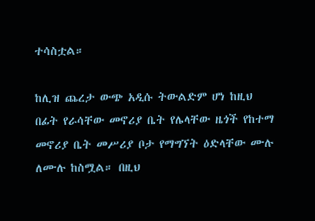ተሳስቷል።

ከሊዝ ጨረታ ውጭ አዲሱ ትውልድም ሆነ ከዚህ በፊት የራሳቸው መኖሪያ ቤት የሌላቸው ዜጎች የከተማ መኖሪያ ቤት መሥሪያ ቦታ የማግኘት ዕድላቸው ሙሉ ለሙሉ ከስሟል። በዚህ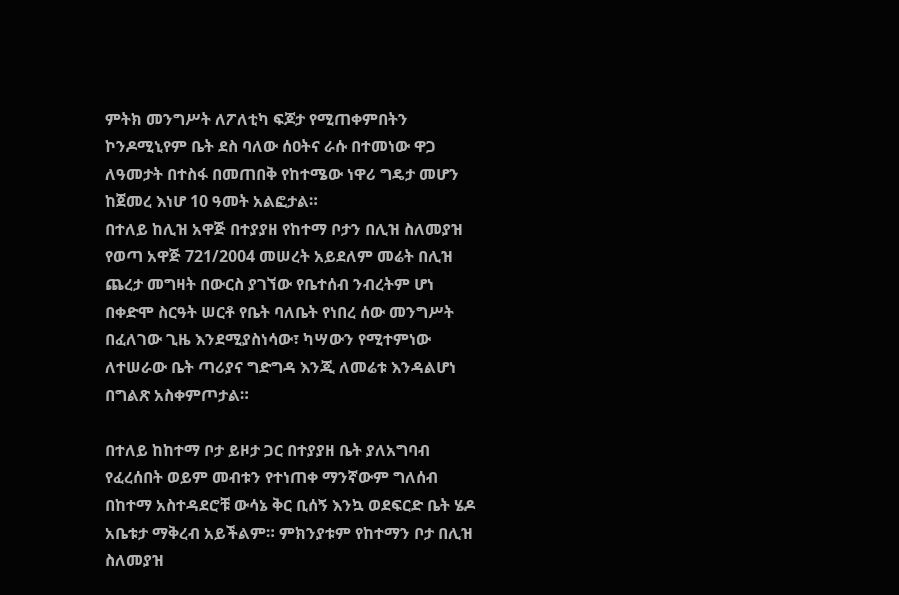ምትክ መንግሥት ለፖለቲካ ፍጆታ የሚጠቀምበትን ኮንዶሚኒየም ቤት ደስ ባለው ሰዐትና ራሱ በተመነው ዋጋ ለዓመታት በተስፋ በመጠበቅ የከተሜው ነዋሪ ግዴታ መሆን ከጀመረ እነሆ 10 ዓመት አልፎታል።
በተለይ ከሊዝ አዋጅ በተያያዘ የከተማ ቦታን በሊዝ ስለመያዝ የወጣ አዋጅ 721/2004 መሠረት አይደለም መሬት በሊዝ ጨረታ መግዛት በውርስ ያገኘው የቤተሰብ ንብረትም ሆነ በቀድሞ ስርዓት ሠርቶ የቤት ባለቤት የነበረ ሰው መንግሥት በፈለገው ጊዜ እንደሚያስነሳው፣ ካሣውን የሚተምነው ለተሠራው ቤት ጣሪያና ግድግዳ እንጂ ለመሬቱ እንዳልሆነ በግልጽ አስቀምጦታል።

በተለይ ከከተማ ቦታ ይዞታ ጋር በተያያዘ ቤት ያለአግባብ የፈረሰበት ወይም መብቱን የተነጠቀ ማንኛውም ግለሰብ በከተማ አስተዳደሮቹ ውሳኔ ቅር ቢሰኝ እንኳ ወደፍርድ ቤት ሄዶ አቤቱታ ማቅረብ አይችልም። ምክንያቱም የከተማን ቦታ በሊዝ ስለመያዝ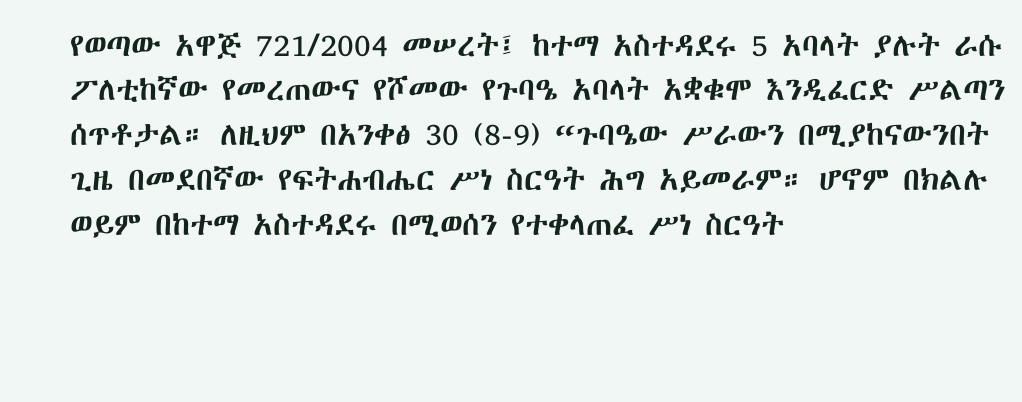የወጣው አዋጅ 721/2004 መሠረት፤ ከተማ አስተዳደሩ 5 አባላት ያሉት ራሱ ፖለቲከኛው የመረጠውና የሾመው የጉባዔ አባላት አቋቁሞ እንዲፈርድ ሥልጣን ሰጥቶታል። ለዚህም በአንቀፅ 30 (8-9) “ጉባዔው ሥራውን በሚያከናውንበት ጊዜ በመደበኛው የፍትሐብሔር ሥነ ስርዓት ሕግ አይመራም። ሆኖም በክልሉ ወይም በከተማ አስተዳደሩ በሚወሰን የተቀላጠፈ ሥነ ስርዓት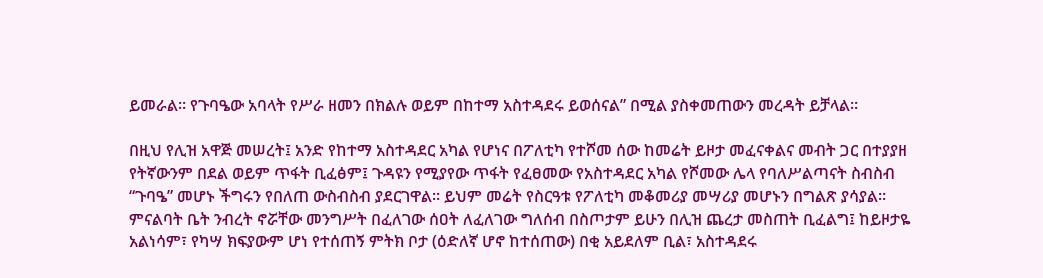ይመራል። የጉባዔው አባላት የሥራ ዘመን በክልሉ ወይም በከተማ አስተዳደሩ ይወሰናል” በሚል ያስቀመጠውን መረዳት ይቻላል።

በዚህ የሊዝ አዋጅ መሠረት፤ አንድ የከተማ አስተዳደር አካል የሆነና በፖለቲካ የተሾመ ሰው ከመሬት ይዞታ መፈናቀልና መብት ጋር በተያያዘ የትኛውንም በደል ወይም ጥፋት ቢፈፅም፤ ጉዳዩን የሚያየው ጥፋት የፈፀመው የአስተዳደር አካል የሾመው ሌላ የባለሥልጣናት ስብስብ “ጉባዔ” መሆኑ ችግሩን የበለጠ ውስብስብ ያደርገዋል። ይህም መሬት የስርዓቱ የፖለቲካ መቆመሪያ መሣሪያ መሆኑን በግልጽ ያሳያል። ምናልባት ቤት ንብረት ኖሯቸው መንግሥት በፈለገው ሰዐት ለፈለገው ግለሰብ በስጦታም ይሁን በሊዝ ጨረታ መስጠት ቢፈልግ፤ ከይዞታዬ አልነሳም፣ የካሣ ክፍያውም ሆነ የተሰጠኝ ምትክ ቦታ (ዕድለኛ ሆኖ ከተሰጠው) በቂ አይደለም ቢል፣ አስተዳደሩ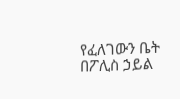የፈለገውን ቤት በፖሊስ ኃይል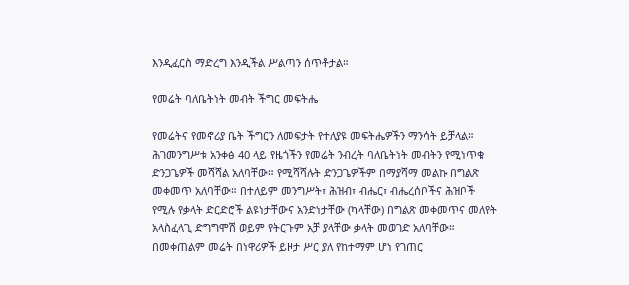እንዲፈርስ ማድረግ እንዲችል ሥልጣን ሰጥቶታል።

የመሬት ባለቤትነት መብት ችግር መፍትሔ

የመሬትና የመኖሪያ ቤት ችግርን ለመፍታት የተለያዩ መፍትሔዎችን ማንሳት ይቻላል።
ሕገመንግሥቱ አንቀፅ 40 ላይ የዜጎችን የመሬት ንብረት ባለቤትነት መብትን የሚነጥቁ ድንጋጌዎች መሻሻል አለባቸው። የሚሻሻሉት ድንጋጌዎችም በማያሻማ መልኩ በግልጽ መቀመጥ አለባቸው። በተለይም መንግሥት፣ ሕዝብ፣ ብሔር፣ ብሔረሰቦችና ሕዝቦች የሚሉ የቃላት ድርድሮች ልዩነታቸውና አንድነታቸው (ካላቸው) በግልጽ መቀመጥና መለየት አላስፈላጊ ድግግሞሽ ወይም የትርጉም አቻ ያላቸው ቃላት መወገድ አለባቸው። በመቀጠልም መሬት በነዋሪዎች ይዞታ ሥር ያለ የከተማም ሆነ የገጠር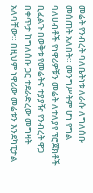መሬት የንብረት ባለቤትነቱ ለራሱ ለግለሰቡ መሰጠት አለበት። መንግሥትም ሆነ የግል ባለሀብቶች የነዋሪዎቹን መሬት ለተለያየ ፕሮጀክቶች ቢፈልጉ በወቅቱ የመሬትና ተያያዥ የንብረት ዋጋ በቀጥታ ከግለሰቡ ጋር ተደራድረው መግዛት አለባቸው። በዚህም ነዋሪው መሬቱን እንደካፒታል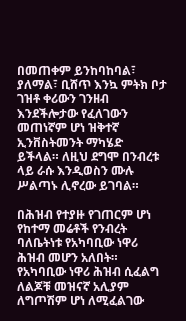በመጠቀም ይንከባከባል፣ ያለማል፣ ቢሸጥ እንኳ ምትክ ቦታ ገዝቶ ቀሪውን ገንዘብ እንደችሎታው የፈለገውን መጠነኛም ሆነ ዝቅተኛ ኢንቨስትመንት ማካሄድ ይችላል። ለዚህ ደግሞ በንብረቱ ላይ ራሱ እንዲወስን ሙሉ ሥልጣኑ ሊኖረው ይገባል።

በሕዝብ የተያዙ የገጠርም ሆነ የከተማ መሬቶች የንብረት ባለቤትነቱ የአካባቢው ነዋሪ ሕዝብ መሆን አለበት። የአካባቢው ነዋሪ ሕዝብ ሲፈልግ ለልጆቹ መዝናኛ አሊያም ለግጦሽም ሆነ ለሚፈልገው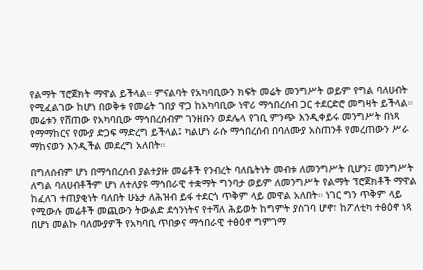የልማት ፕሮጀክት ማዋል ይችላል። ምናልባት የአካባቢውን ክፍት መሬት መንግሥት ወይም የግል ባለሀብት የሚፈልገው ከሆነ በወቅቱ የመሬት ገበያ ዋጋ ከአካባቢው ነዋሪ ማኅበረሰብ ጋር ተደርድሮ መግዛት ይችላል። መሬቱን የሸጠው የአካባቢው ማኅበረሰብም ገንዘቡን ወደሌላ የገቢ ምንጭ እንዲቀይሩ መንግሥት በነጻ የማማከርና የሙያ ድጋፍ ማድረግ ይችላል፤ ካልሆነ ራሱ ማኅበረሰብ በባለሙያ አስጠንቶ የመረጠውን ሥራ ማከናወን እንዲችል መደረግ አለበት።

በግለሰብም ሆነ በማኅበረሰብ ያልተያዙ መሬቶች የንብረት ባለቤትነት መብቱ ለመንግሥት ቢሆን፤ መንግሥት ለግል ባለሀብቶችም ሆነ ለተለያዩ ማኅበራዊ ተቋማት ግንባታ ወይም ለመንግሥት የልማት ፕሮጀክቶች ማዋል ከፈለገ ተጠያቂነት ባለበት ሁኔታ ለሕዝብ ይፋ ተደርጎ ጥቅም ላይ መዋል አለበት። ነገር ግን ጥቅም ላይ የሚውሉ መሬቶች መጪውን ትውልድ ደኅንነትና የተሻለ ሕይወት ከግምት ያስገባ ሆኖ፣ ከፖለቲካ ተፅዕኖ ነጻ በሆነ መልኩ ባለሙያዎች የአካባቢ ጥበቃና ማኅበራዊ ተፅዕኖ ግምገማ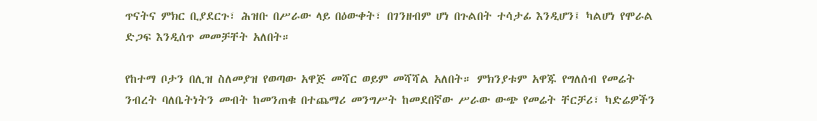ጥናትና ምክር ቢያደርጉ፣ ሕዝቡ በሥራው ላይ በዕውቀት፣ በገንዘብም ሆነ በጉልበት ተሳታፊ እንዲሆን፤ ካልሆነ የሞራል ድጋፍ እንዲሰጥ መመቻቸት አለበት።

የከተማ ቦታን በሊዝ ስለመያዝ የወጣው አዋጅ መሻር ወይም መሻሻል አለበት። ምክንያቱም አዋጁ የግለሰብ የመሬት ንብረት ባለቤትነትን መብት ከመንጠቁ በተጨማሪ መንግሥት ከመደበኛው ሥራው ውጭ የመሬት ቸርቻሪ፣ ካድሬዎችን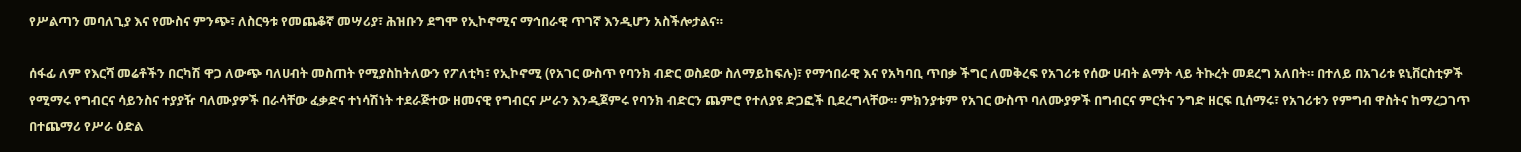የሥልጣን መባለጊያ እና የሙስና ምንጭ፣ ለስርዓቱ የመጨቆኛ መሣሪያ፣ ሕዝቡን ደግሞ የኢኮኖሚና ማኅበራዊ ጥገኛ እንዲሆን አስችሎታልና።

ሰፋፊ ለም የእርሻ መሬቶችን በርካሽ ዋጋ ለውጭ ባለሀብት መስጠት የሚያስከትለውን የፖለቲካ፣ የኢኮኖሚ (የአገር ውስጥ የባንክ ብድር ወስደው ስለማይከፍሉ)፣ የማኅበራዊ እና የአካባቢ ጥበቃ ችግር ለመቅረፍ የአገሪቱ የሰው ሀብት ልማት ላይ ትኩረት መደረግ አለበት። በተለይ በአገሪቱ ዩኒቨርስቲዎች የሚማሩ የግብርና ሳይንስና ተያያዥ ባለሙያዎች በራሳቸው ፈቃድና ተነሳሽነት ተደራጅተው ዘመናዊ የግብርና ሥራን እንዲጀምሩ የባንክ ብድርን ጨምሮ የተለያዩ ድጋፎች ቢደረግላቸው። ምክንያቱም የአገር ውስጥ ባለሙያዎች በግብርና ምርትና ንግድ ዘርፍ ቢሰማሩ፣ የአገሪቱን የምግብ ዋስትና ከማረጋገጥ በተጨማሪ የሥራ ዕድል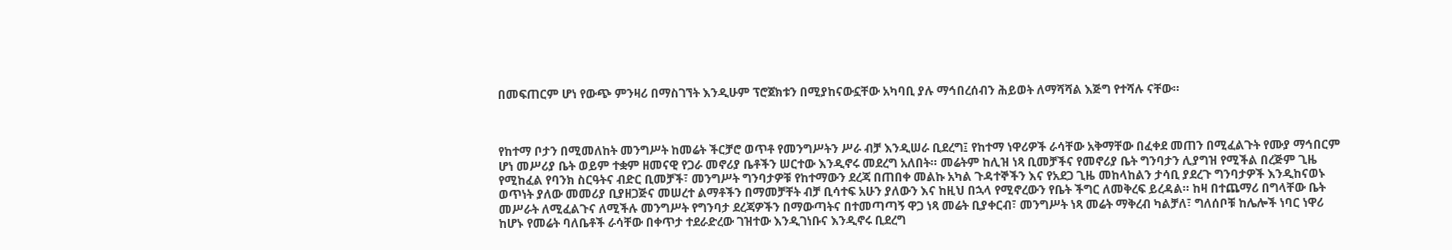በመፍጠርም ሆነ የውጭ ምንዛሪ በማስገኘት እንዲሁም ፕሮጀክቱን በሚያከናውኗቸው አካባቢ ያሉ ማኅበረሰብን ሕይወት ለማሻሻል እጅግ የተሻሉ ናቸው።



የከተማ ቦታን በሚመለከት መንግሥት ከመሬት ችርቻሮ ወጥቶ የመንግሥትን ሥራ ብቻ እንዲሠራ ቢደረግ፤ የከተማ ነዋሪዎች ራሳቸው አቅማቸው በፈቀደ መጠን በሚፈልጉት የሙያ ማኅበርም ሆነ መሥሪያ ቤት ወይም ተቋም ዘመናዊ የጋራ መኖሪያ ቤቶችን ሠርተው እንዲኖሩ መደረግ አለበት። መሬትም ከሊዝ ነጻ ቢመቻችና የመኖሪያ ቤት ግንባታን ሊያግዝ የሚችል በረጅም ጊዜ የሚከፈል የባንክ ስርዓትና ብድር ቢመቻች፣ መንግሥት ግንባታዎቹ የከተማውን ደረጃ በጠበቀ መልኩ አካል ጉዳተኞችን እና የአደጋ ጊዜ መከላከልን ታሳቢ ያደረጉ ግንባታዎች እንዲከናወኑ ወጥነት ያለው መመሪያ ቢያዘጋጅና መሠረተ ልማቶችን በማመቻቸት ብቻ ቢሳተፍ አሁን ያለውን እና ከዚህ በኋላ የሚኖረውን የቤት ችግር ለመቅረፍ ይረዳል። ከዛ በተጨማሪ በግላቸው ቤት መሥራት ለሚፈልጉና ለሚችሉ መንግሥት የግንባታ ደረጃዎችን በማውጣትና በተመጣጣኝ ዋጋ ነጻ መሬት ቢያቀርብ፣ መንግሥት ነጻ መሬት ማቅረብ ካልቻለ፣ ግለሰቦቹ ከሌሎች ነባር ነዋሪ ከሆኑ የመሬት ባለቤቶች ራሳቸው በቀጥታ ተደራድረው ገዝተው እንዲገነቡና እንዲኖሩ ቢደረግ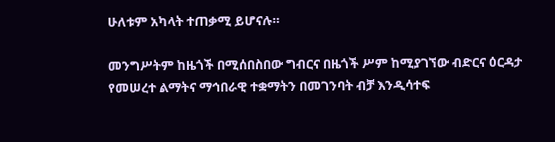ሁለቱም አካላት ተጠቃሚ ይሆናሉ።

መንግሥትም ከዜጎች በሚሰበስበው ግብርና በዜጎች ሥም ከሚያገኘው ብድርና ዕርዳታ የመሠረተ ልማትና ማኅበራዊ ተቋማትን በመገንባት ብቻ እንዲሳተፍ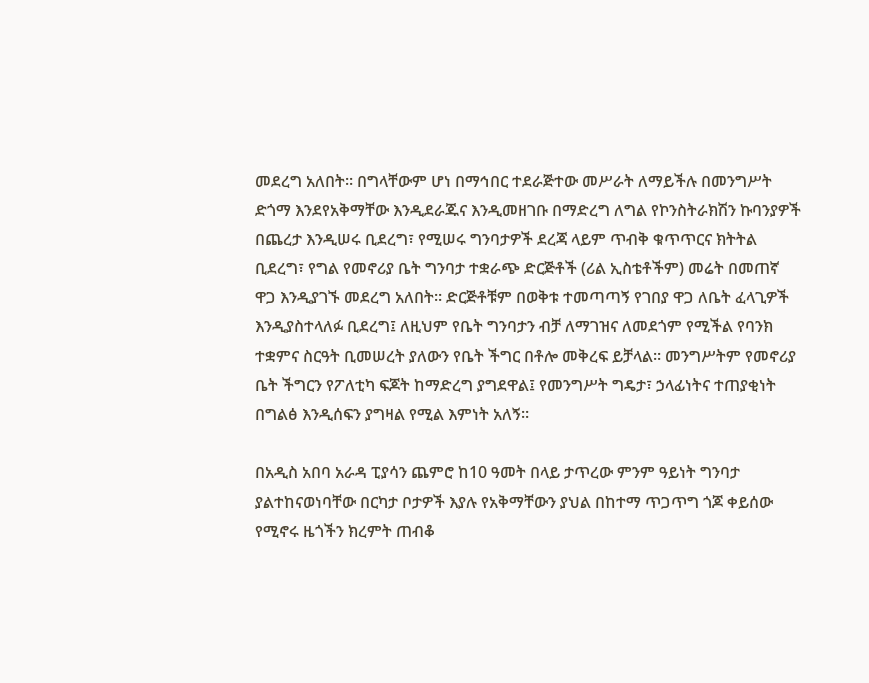መደረግ አለበት። በግላቸውም ሆነ በማኅበር ተደራጅተው መሥራት ለማይችሉ በመንግሥት ድጎማ እንደየአቅማቸው እንዲደራጁና እንዲመዘገቡ በማድረግ ለግል የኮንስትራክሽን ኩባንያዎች በጨረታ እንዲሠሩ ቢደረግ፣ የሚሠሩ ግንባታዎች ደረጃ ላይም ጥብቅ ቁጥጥርና ክትትል ቢደረግ፣ የግል የመኖሪያ ቤት ግንባታ ተቋራጭ ድርጅቶች (ሪል ኢስቴቶችም) መሬት በመጠኛ ዋጋ እንዲያገኙ መደረግ አለበት። ድርጅቶቹም በወቅቱ ተመጣጣኝ የገበያ ዋጋ ለቤት ፈላጊዎች እንዲያስተላለፉ ቢደረግ፤ ለዚህም የቤት ግንባታን ብቻ ለማገዝና ለመደጎም የሚችል የባንክ ተቋምና ስርዓት ቢመሠረት ያለውን የቤት ችግር በቶሎ መቅረፍ ይቻላል። መንግሥትም የመኖሪያ ቤት ችግርን የፖለቲካ ፍጆት ከማድረግ ያግደዋል፤ የመንግሥት ግዴታ፣ ኃላፊነትና ተጠያቂነት በግልፅ እንዲሰፍን ያግዛል የሚል እምነት አለኝ።

በአዲስ አበባ አራዳ ፒያሳን ጨምሮ ከ10 ዓመት በላይ ታጥረው ምንም ዓይነት ግንባታ ያልተከናወነባቸው በርካታ ቦታዎች እያሉ የአቅማቸውን ያህል በከተማ ጥጋጥግ ጎጆ ቀይሰው የሚኖሩ ዜጎችን ክረምት ጠብቆ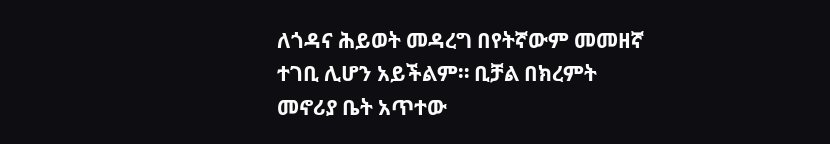ለጎዳና ሕይወት መዳረግ በየትኛውም መመዘኛ ተገቢ ሊሆን አይችልም። ቢቻል በክረምት መኖሪያ ቤት አጥተው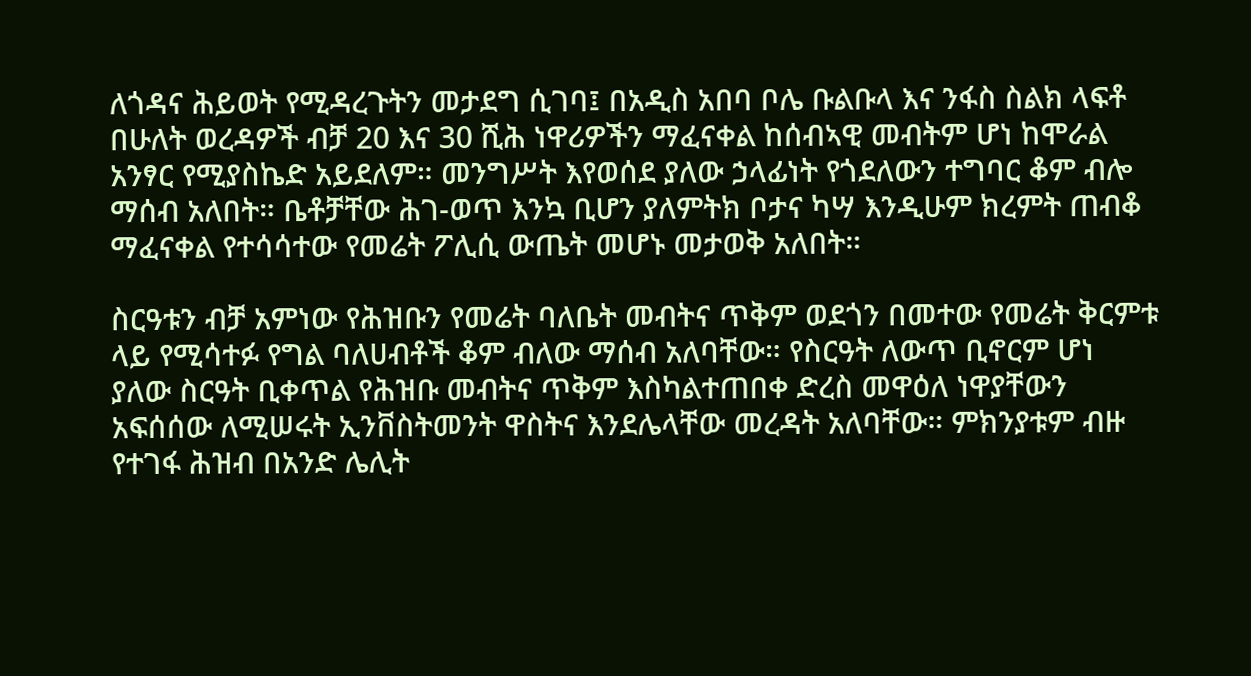ለጎዳና ሕይወት የሚዳረጉትን መታደግ ሲገባ፤ በአዲስ አበባ ቦሌ ቡልቡላ እና ንፋስ ስልክ ላፍቶ በሁለት ወረዳዎች ብቻ 20 እና 30 ሺሕ ነዋሪዎችን ማፈናቀል ከሰብኣዊ መብትም ሆነ ከሞራል አንፃር የሚያስኬድ አይደለም። መንግሥት እየወሰደ ያለው ኃላፊነት የጎደለውን ተግባር ቆም ብሎ ማሰብ አለበት። ቤቶቻቸው ሕገ-ወጥ እንኳ ቢሆን ያለምትክ ቦታና ካሣ እንዲሁም ክረምት ጠብቆ ማፈናቀል የተሳሳተው የመሬት ፖሊሲ ውጤት መሆኑ መታወቅ አለበት።

ስርዓቱን ብቻ አምነው የሕዝቡን የመሬት ባለቤት መብትና ጥቅም ወደጎን በመተው የመሬት ቅርምቱ ላይ የሚሳተፉ የግል ባለሀብቶች ቆም ብለው ማሰብ አለባቸው። የስርዓት ለውጥ ቢኖርም ሆነ ያለው ስርዓት ቢቀጥል የሕዝቡ መብትና ጥቅም እስካልተጠበቀ ድረስ መዋዕለ ነዋያቸውን አፍሰሰው ለሚሠሩት ኢንቨስትመንት ዋስትና እንደሌላቸው መረዳት አለባቸው። ምክንያቱም ብዙ የተገፋ ሕዝብ በአንድ ሌሊት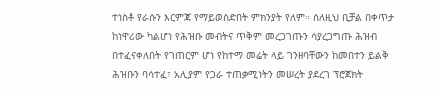ተነስቶ የራሱን እርምጃ የማይወስድበት ምክንያት የለም። ስለዚህ ቢቻል በቀጥታ ከነዋሪው ካልሆነ የሕዝቡ መብትና ጥቅም መረጋገጡን ሳያረጋግጡ ሕዝብ በተፈናቀለበት የገጠርም ሆነ የከተማ መሬት ላይ ገንዘባቸውን ከመበተን ይልቅ ሕዝቡን ባሳተፈ፣ አሊያም የጋራ ተጠቃሚነትን መሠረት ያደረገ ፕሮጀክት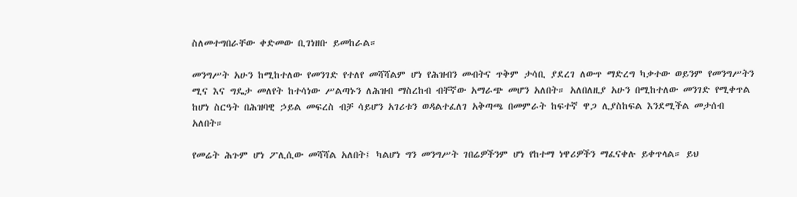ስለመተግበራቸው ቀድመው ቢገነዘቡ ይመከራል።

መንግሥት አሁን ከሚከተለው የመንገድ የተለየ መሻሻልም ሆነ የሕዝብን መብትና ጥቅም ታሳቢ ያደረገ ለውጥ ማድረግ ካቃተው ወይንም የመንግሥትን ሚና እና ግዴታ መለየት ከተሳነው ሥልጣኑን ለሕዝብ ማስረከብ ብቸኛው አማራጭ መሆን አለበት። አለበለዚያ አሁን በሚከተለው መንገድ የሚቀጥል ከሆነ ስርዓት በሕዝባዊ ኃይል መፍረስ ብቻ ሳይሆን አገሪቱን ወዳልተፈለገ አቅጣጫ በመምራት ከፍተኛ ዋጋ ሊያስከፍል እንደሚችል መታሰብ አለበት።

የመሬት ሕጉም ሆነ ፖሊሲው መሻሻል አለበት፤ ካልሆነ ግን መንግሥት ገበሬዎችንም ሆነ የከተማ ነዋሪዎችን ማፈናቀሉ ይቀጥላል። ይህ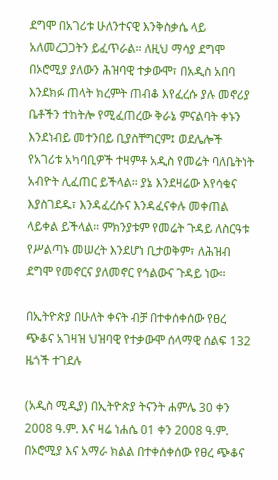ደግሞ በአገሪቱ ሁለንተናዊ እንቅስቃሴ ላይ አለመረጋጋትን ይፈጥራል። ለዚህ ማሳያ ደግሞ በኦሮሚያ ያለውን ሕዝባዊ ተቃውሞ፣ በአዲስ አበባ እንደክፉ ጠላት ክረምት ጠብቆ እየፈረሱ ያሉ መኖሪያ ቤቶችን ተከትሎ የሚፈጠረው ቅራኔ ምናልባት ቀኑን እንደነብይ መተንበይ ቢያስቸግርም፤ ወደሌሎች የአገሪቱ አካባቢዎች ተዛምቶ አዲስ የመሬት ባለቤትነት አብዮት ሊፈጠር ይችላል። ያኔ እንደዛሬው እየሳቁና እያስገደዱ፣ እንዳፈረሱና እንዳፈናቀሉ መቀጠል ላይቀል ይችላል። ምክንያቱም የመሬት ጉዳይ ለስርዓቱ የሥልጣኑ መሠረት እንደሆነ ቢታወቅም፣ ለሕዝብ ደግሞ የመኖርና ያለመኖር የኅልውና ጉዳይ ነው።

በኢትዮጵያ በሁለት ቀናት ብቻ በተቀሰቀሰው የፀረ ጭቆና አገዛዝ ህዝባዊ የተቃውሞ ሰላማዊ ሰልፍ 132 ዜጎች ተገደሉ

(አዲስ ሚዲያ) በኢትዮጵያ ትናንት ሐምሌ 30 ቀን 2008 ዓ.ም. እና ዛሬ ነሐሴ 01 ቀን 2008 ዓ.ም. በኦሮሚያ እና አማራ ክልል በተቀሰቀሰው የፀረ ጭቆና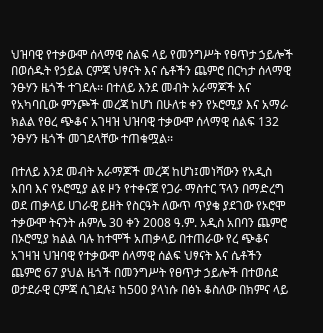ህዝባዊ የተቃውሞ ሰላማዊ ሰልፍ ላይ የመንግሥት የፀጥታ ኃይሎች በወሰዱት የኃይል ርምጃ ህፃናት እና ሴቶችን ጨምሮ በርካታ ሰላማዊ ንፁሃን ዜጎች ተገደሉ፡፡ በተለይ እንደ መብት አራማጆች እና የአካባቢው ምንጮች መረጃ ከሆነ በሁለቱ ቀን የኦሮሚያ እና አማራ ክልል የፀረ ጭቆና አገዛዝ ህዝባዊ ተቃውሞ ሰላማዊ ሰልፍ 132 ንፁሃን ዜጎች መገደላቸው ተጠቁሟል፡፡

በተለይ እንደ መብት አራማጆች መረጃ ከሆነ፤መነሻውን የአዲስ አበባ እና የኦሮሚያ ልዩ ዞን የተቀናጀ የጋራ ማስተር ፕላን በማድረግ ወደ ጠቃላይ ሀገራዊ ይዘት የስርዓት ለውጥ ጥያቄ ያደገው የኦሮሞ ተቃውሞ ትናንት ሐምሌ 30 ቀን 2008 ዓ.ም. አዲስ አበባን ጨምሮ በኦሮሚያ ክልል ባሉ ከተሞች አጠቃላይ በተጠራው የረ ጭቆና አገዛዝ ህዝባዊ የተቃውሞ ሰላማዊ ሰልፍ ህፃናት እና ሴቶችን ጨምሮ 67 ያህል ዜጎች በመንግሥት የፀጥታ ኃይሎች በተወሰደ ወታደራዊ ርምጃ ሲገደሉ፤ ከ500 ያላነሱ በፅኑ ቆስለው በክምና ላይ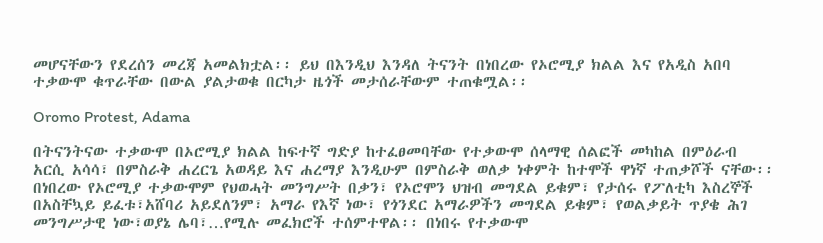መሆናቸውን የደረሰን መረጃ አመልክቷል፡፡ ይህ በእንዲህ እንዳለ ትናንት በነበረው የኦሮሚያ ክልል እና የአዲስ አበባ ተቃውሞ ቁጥራቸው በውል ያልታወቁ በርካታ ዜጎች መታሰራቸውም ተጠቁሟል፡፡

Oromo Protest, Adama

በትናንትናው ተቃውሞ በኦሮሚያ ክልል ከፍተኛ ግድያ ከተፈፀመባቸው የተቃውሞ ሰላማዊ ሰልፎች መካከል በምዕራብ አርሲ አሳሳ፣ በምስራቅ ሐረርጌ አወዳይ እና ሐረማያ እንዲሁም በምስራቅ ወለቃ ነቀምት ከተሞች ዋነኛ ተጠቃሾች ናቸው፡፡ በነበረው የኦሮሚያ ተቃውሞም የህወሓት መንግሥት በቃን፣ የኦሮሞን ህዝብ መግደል ይቁም፣ የታሰሩ የፖለቲካ እስረኞች በአስቸኳይ ይፈቱ፣አሸባሪ አይደለንም፣ አማራ የእኛ ነው፣ የጎንደር አማራዎችን መግደል ይቁም፣ የወልቃይት ጥያቄ ሕገ መንግሥታዊ ነው፣ወያኔ ሌባ፣…የሚሉ መፈክሮች ተሰምተዋል፡፡ በነበሩ የተቃውሞ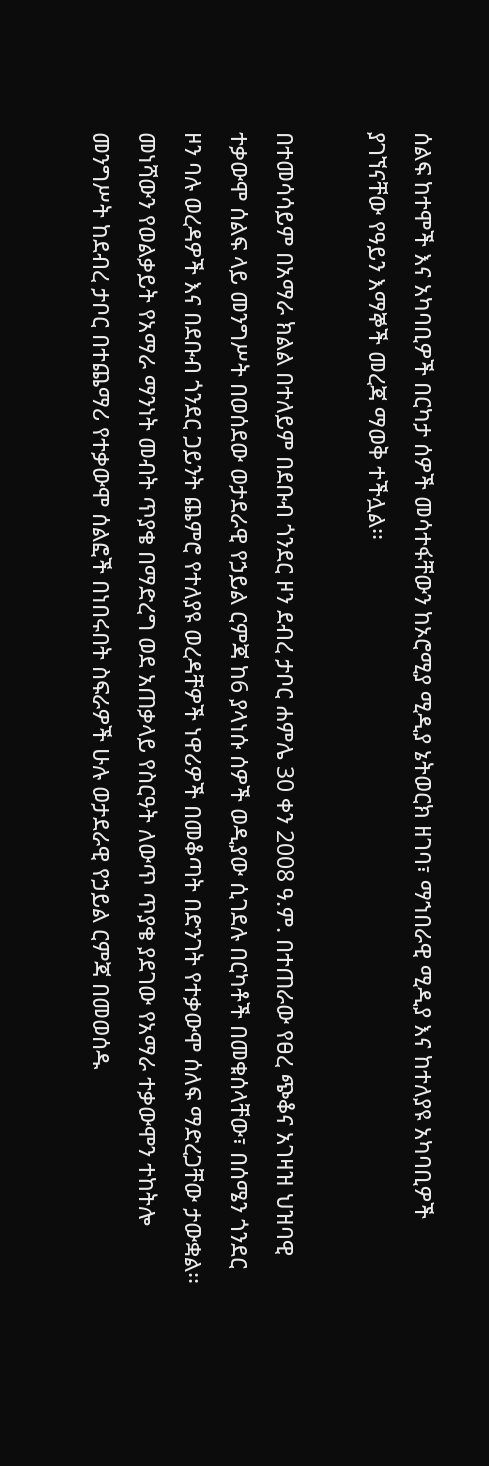ሰልፍ ከተሞች እና አካባቢዎች በርካታ ሰዎች መሳተፋቸውን ከኦሮሚያ ሚዲያ ኔትወርክ ዘገባ፣ ማኀበራዊ ሚዲያ እና ከተለያዩ አካባቢዎች ያገኘናቸው የዓይን እማኞች መረጃ ማወቅ ተችሏል፡፡

በተመሳሳይም በአማራ ክልል በተለይም በደቡብ ጎንደር ዞን ደብረ ታቦር ሐምሌ 30 ቀን 2008 ዓ.ም. በተጠራው የፀረ ጭቆና አገዛዝ ህዝባዊ ተቃውሞ ሰልፍ ላይ መንግሥት በወሰደው ወታደራዊ የኃይል ርምጃ ከ6 ያላነሱ ሰዎች ወዲያው ሲገደሉ በርካቶች በመቁሰላቸው፣ በሰሜን ጎንደር ዞን ባሉ ወረዳዎች እና በደቡብ ጎንደር ጋይንት ጨምሮ የተለያዩ ወረዳቸዎች ነዋሪዎች በመቆጣት በድንገት የተቃውሞ ሰለፍ ማድረጋቸው ታውቋል፡፡ መነሻውን የወልቃይት የአማራ ማንነት መብት ጥያቄ በማድረግ ወደ አጠቃላይ የስርዓት ለውጥ ጥያቄ ያደገው የአማራ ተቃውሞን ተከትሎ መንግሥት ከደብረ ታቦር በተጨማሪ የተቃውሞ ሰልፎች በነበሩበት ስፍራዎች ሁሉ ወታደራዊ የኃይል ርምጃ በመወሰዱ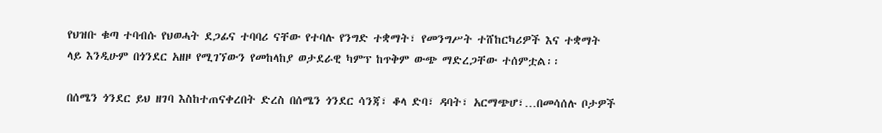የህዝቡ ቁጣ ተባብሱ የህወሓት ደጋፊና ተባባሪ ናቸው የተባሉ የንግድ ተቋማት፣ የመንግሥት ተሸከርካሪዎች እና ተቋማት ላይ እንዲሁም በጎንደር አዘዞ የሚገኘውን የመከላከያ ወታደራዊ ካምፕ ከጥቅም ውጭ ማድረጋቸው ተሰምቷል፡፡

በሰሜን ጎንደር ይህ ዘገባ እስከተጠናቀረበት ድረስ በሰሜን ጎንደር ሳንጃ፣ ቆላ ድባ፣ ዳባት፣ አርማጭሆ፣…በመሳሰሉ ቦታዎች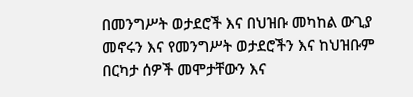በመንግሥት ወታደሮች እና በህዝቡ መካከል ውጊያ መኖሩን እና የመንግሥት ወታደሮችን እና ከህዝቡም በርካታ ሰዎች መሞታቸውን እና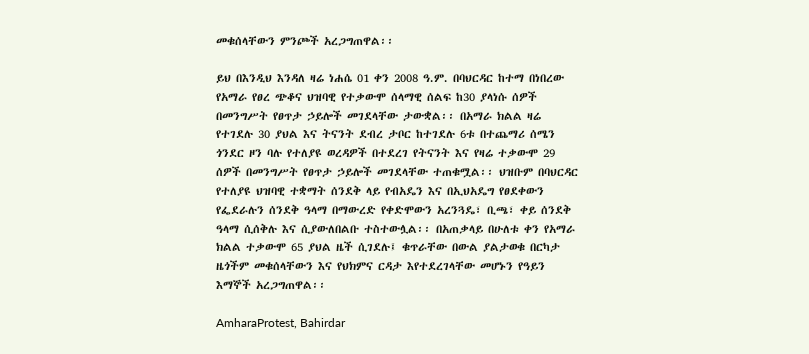መቁሰላቸውን ምንጮች አረጋግጠዋል፡፡

ይህ በእንዲህ እንዳለ ዛሬ ነሐሴ 01 ቀን 2008 ዓ.ም. በባህርዳር ከተማ በነበረው የአማራ የፀረ ጭቆና ህዝባዊ የተቃውሞ ሰላማዊ ሰልፍ ከ30 ያላነሱ ሰዎች በመንግሥት የፀጥታ ኃይሎች መገደላቸው ታውቋል፡፡ በአማራ ክልል ዛሬ የተገደሉ 30 ያህል እና ትናንት ደብረ ታቦር ከተገደሉ 6ቱ በተጨማሪ ሰሜን ጎንደር ዞን ባሉ የተለያዩ ወረዳዎች በተደረገ የትናንት እና የዛሬ ተቃውሞ 29 ሰዎች በመንግሥት የፀጥታ ኃይሎች መገደላቸው ተጠቁሟል፡፡ ህዝቡም በባህርዳር የተለያዩ ህዝባዊ ተቋማት ሰንደቅ ላይ የብአዴን እና በኢህአዴግ የፀደቀውን የፌደራሉን ሰንደቅ ዓላማ በማውረድ የቀድሞውን አረንጓዴ፣ ቢጫ፣ ቀይ ሰንደቅ ዓላማ ሲሰቅሉ እና ሲያውለበልቡ ተስተውሏል፡፡ በአጠቃላይ በሁለቱ ቀን የአማራ ክልል ተቃውሞ 65 ያህል ዜች ሲገደሉ፤ ቁጥራቸው በውል ያልታወቁ በርካታ ዜጎችም መቁሰላቸውን እና የህክምና ርዳታ እየተደረገላቸው መሆኑን የዓይን እማኞች አረጋግጠዋል፡፡

AmharaProtest, Bahirdar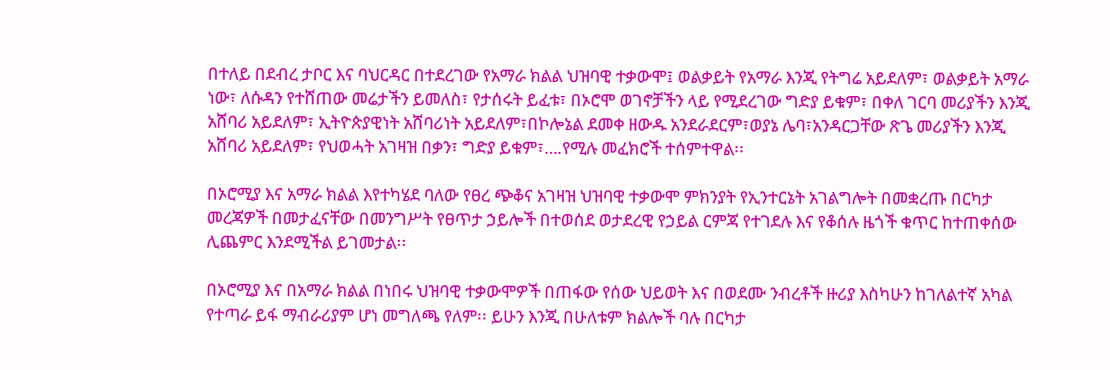በተለይ በደብረ ታቦር እና ባህርዳር በተደረገው የአማራ ክልል ህዝባዊ ተቃውሞ፤ ወልቃይት የአማራ እንጂ የትግሬ አይደለም፣ ወልቃይት አማራ ነው፣ ለሱዳን የተሸጠው መሬታችን ይመለስ፣ የታሰሩት ይፈቱ፣ በኦሮሞ ወገኖቻችን ላይ የሚደረገው ግድያ ይቁም፣ በቀለ ገርባ መሪያችን እንጂ አሸባሪ አይደለም፣ ኢትዮጵያዊነት አሸባሪነት አይደለም፣በኮሎኔል ደመቀ ዘውዱ አንደራደርም፣ወያኔ ሌባ፣አንዳርጋቸው ጽጌ መሪያችን እንጂ አሸባሪ አይደለም፣ የህወሓት አገዛዝ በቃን፣ ግድያ ይቁም፣….የሚሉ መፈክሮች ተሰምተዋል፡፡

በኦሮሚያ እና አማራ ክልል እየተካሄደ ባለው የፀረ ጭቆና አገዛዝ ህዝባዊ ተቃውሞ ምክንያት የኢንተርኔት አገልግሎት በመቋረጡ በርካታ መረጃዎች በመታፈናቸው በመንግሥት የፀጥታ ኃይሎች በተወሰደ ወታደረዊ የኃይል ርምጃ የተገደሉ እና የቆሰሉ ዜጎች ቁጥር ከተጠቀሰው ሊጨምር እንደሚችል ይገመታል፡፡

በኦሮሚያ እና በአማራ ክልል በነበሩ ህዝባዊ ተቃውሞዎች በጠፋው የሰው ህይወት እና በወደሙ ንብረቶች ዙሪያ እስካሁን ከገለልተኛ አካል የተጣራ ይፋ ማብራሪያም ሆነ መግለጫ የለም፡፡ ይሁን እንጂ በሁለቱም ክልሎች ባሉ በርካታ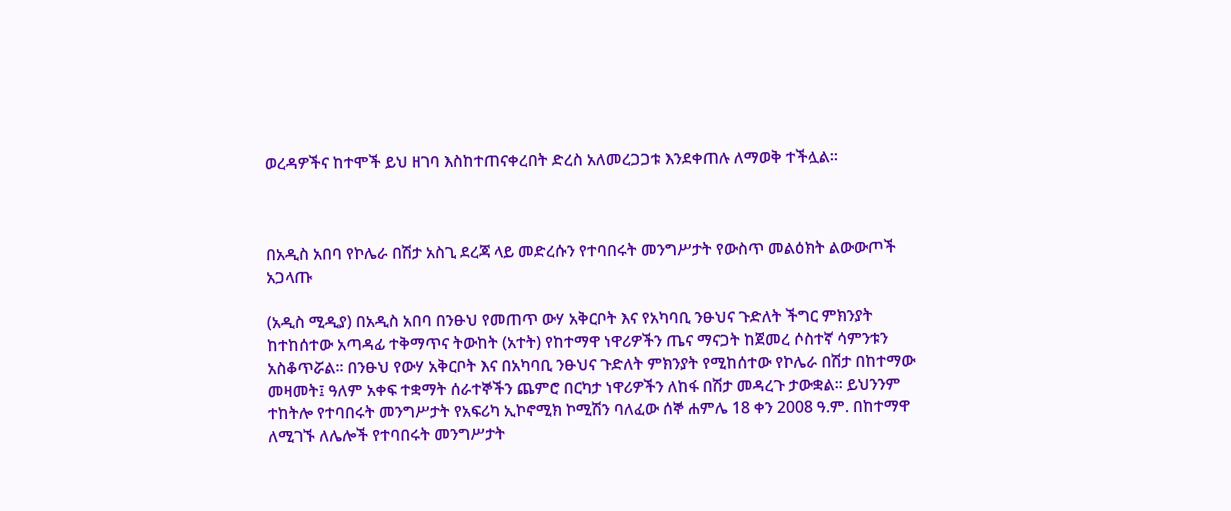ወረዳዎችና ከተሞች ይህ ዘገባ እስከተጠናቀረበት ድረስ አለመረጋጋቱ እንደቀጠሉ ለማወቅ ተችሏል፡፡



በአዲስ አበባ የኮሌራ በሽታ አስጊ ደረጃ ላይ መድረሱን የተባበሩት መንግሥታት የውስጥ መልዕክት ልውውጦች አጋላጡ

(አዲስ ሚዲያ) በአዲስ አበባ በንፁህ የመጠጥ ውሃ አቅርቦት እና የአካባቢ ንፁህና ጉድለት ችግር ምክንያት ከተከሰተው አጣዳፊ ተቅማጥና ትውከት (አተት) የከተማዋ ነዋሪዎችን ጤና ማናጋት ከጀመረ ሶስተኛ ሳምንቱን አስቆጥሯል፡፡ በንፁህ የውሃ አቅርቦት እና በአካባቢ ንፁህና ጉድለት ምክንያት የሚከሰተው የኮሌራ በሽታ በከተማው መዛመት፤ ዓለም አቀፍ ተቋማት ሰራተኞችን ጨምሮ በርካታ ነዋሪዎችን ለከፋ በሽታ መዳረጉ ታውቋል፡፡ ይህንንም ተከትሎ የተባበሩት መንግሥታት የአፍሪካ ኢኮኖሚክ ኮሚሽን ባለፈው ሰኞ ሐምሌ 18 ቀን 2008 ዓ.ም. በከተማዋ ለሚገኙ ለሌሎች የተባበሩት መንግሥታት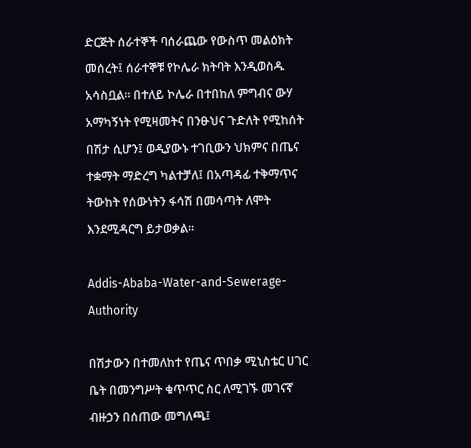ድርጅት ሰራተኞች ባሰራጨው የውስጥ መልዕክት መሰረት፤ ሰራተኞቹ የኮሌራ ክትባት እንዲወስዱ አሳስቧል፡፡ በተለይ ኮሌራ በተበከለ ምግብና ውሃ አማካኝነት የሚዛመትና በንፁህና ጉድለት የሚከሰት በሽታ ሲሆን፤ ወዲያውኑ ተገቢውን ህክምና በጤና ተቋማት ማድረግ ካልተቻለ፤ በአጣዳፊ ተቅማጥና ትውከት የሰውነትን ፋሳሽ በመሳጣት ለሞት እንደሚዳርግ ይታወቃል፡፡

Addis-Ababa-Water-and-Sewerage-Authority

በሽታውን በተመለከተ የጤና ጥበቃ ሚኒስቴር ሀገር ቤት በመንግሥት ቁጥጥር ስር ለሚገኙ መገናኛ ብዙኃን በሰጠው መግለጫ፤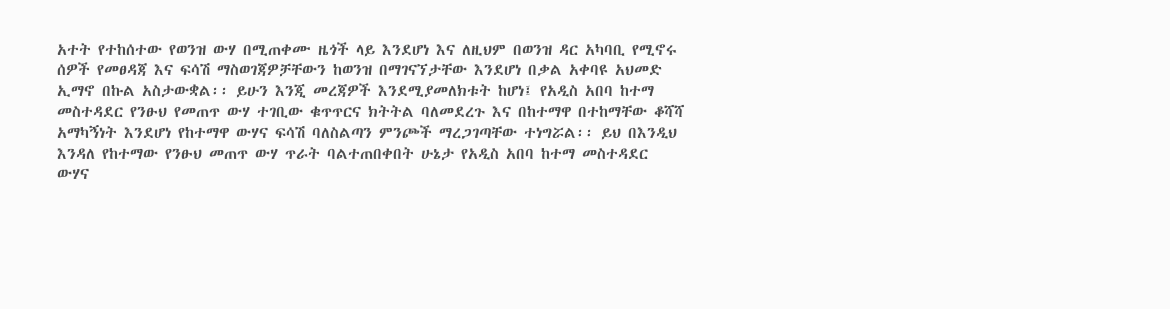አተት የተከሰተው የወንዝ ውሃ በሚጠቀሙ ዜጎች ላይ እንደሆነ እና ለዚህም በወንዝ ዳር አካባቢ የሚኖሩ ሰዎች የመፀዳጃ እና ፍሳሽ ማስወገጃዎቻቸውን ከወንዝ በማገናኘታቸው እንደሆነ በቃል አቀባዩ አህመድ ኢማኖ በኩል አስታውቋል፡፡ ይሁን እንጂ መረጃዎች እንደሚያመለክቱት ከሆነ፤ የአዲስ አበባ ከተማ መስተዳደር የንፁህ የመጠጥ ውሃ ተገቢው ቁጥጥርና ክትትል ባለመደረጉ እና በከተማዋ በተከማቸው ቆሻሻ አማካኝነት እንደሆነ የከተማዋ ውሃና ፍሳሽ ባለስልጣን ምንጮች ማረጋገጣቸው ተነግሯል፡፡ ይህ በእንዲህ እንዳለ የከተማው የንፁህ መጠጥ ውሃ ጥራት ባልተጠበቀበት ሁኔታ የአዲስ አበባ ከተማ መስተዳደር ውሃና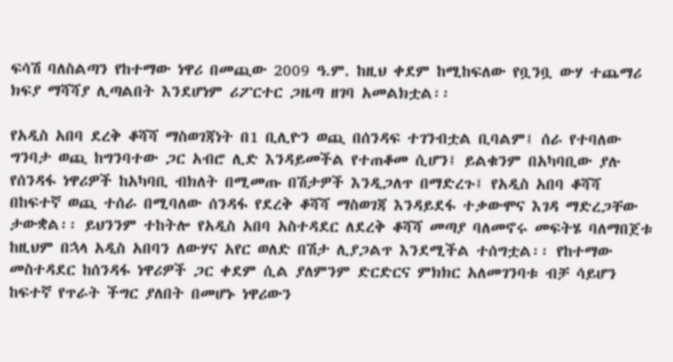ፍሳሽ ባለስልጣን የከተማው ነዋሪ በመጪው 2009 ዓ.ም. ከዚህ ቀደም ከሚከፍለው የቧንቧ ውሃ ተጨማሪ ክፍያ ማሻሻያ ሊጣልበት እንደሆነም ሪፖርተር ጋዜጣ ዘገባ አመልክቷል፡፡

የአዲስ አበባ ደረቅ ቆሻሻ ማስወገጃነት በ1 ቢሊዮን ወጪ በሰንዳፍ ተገንብቷል ቢባልም፤ ሰራ የተባለው ግንባታ ወጪ ከግንባተው ጋር አብሮ ሊድ እንዳይመችል የተጠቆመ ሲሆን፤ ይልቁንም በአካባቢው ያሉ የሰንዳፋ ነዋሪዎች ከአካባቢ ብክለት በሚመጡ በሽታዎች እንዲጋለጥ በማድረጉ፤ የአዲስ አበባ ቆሻሻ በከፍተኛ ወጪ ተሰራ በሚባለው ሰንዳፋ የደረቅ ቆሻሻ ማስወገጃ እንዳይደፋ ተቃውሞና እገዳ ማድረጋቸው ታውቋል፡፡ ይህንንም ተከትሎ የአዲስ አበባ አስተዳደር ለደረቅ ቆሻሻ መጣያ ባለመኖሩ መፍትሄ ባለማበጀቱ ከዚህም በኋላ አዲስ አበባን ለውሃና አየር ወለድ በሽታ ሊያጋልጥ እንደሚችል ተሰግቷል፡፡ የከተማው መስተዳደር ከሰንዳፋ ነዋሪዎች ጋር ቀደም ሲል ያለምንም ድርድርና ምክክር አለመገንባቱ ብቻ ሳይሆን ከፍተኛ የጥራት ችግር ያለበት በመሆኑ ነዋሪውን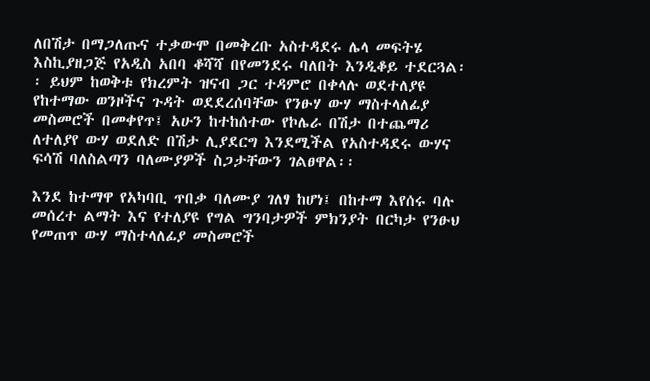ለበሽታ በማጋለጡና ተቃውሞ በመቅረቡ አስተዳደሩ ሌላ መፍትሄ እስኪያዘጋጅ የአዲስ አበባ ቆሻሻ በየመንደሩ ባለበት እንዲቆይ ተደርጓል፡፡ ይህም ከወቅቱ የክረምት ዝናብ ጋር ተዳምሮ በቀላሉ ወደተለያዩ የከተማው ወንዞችና ጉዳት ወደደረሰባቸው የንፁሃ ውሃ ማስተላለፊያ መስመሮች በመቀየጥ፤ አሁን ከተከሰተው የኮሌራ በሽታ በተጨማሪ ለተለያየ ውሃ ወደለድ በሽታ ሊያደርግ እንደሚችል የአስተዳደሩ ውሃና ፍሳሽ ባለስልጣን ባለሙያዎች ስጋታቸውን ገልፀዋል፡፡

እንደ ከተማዋ የአካባቢ ጥበቃ ባለሙያ ገለፃ ከሆነ፤ በከተማ እየሰሩ ባሉ መሰረተ ልማት እና የተለያዩ የግል ግንባታዎች ምክንያት በርካታ የንፁህ የመጠጥ ውሃ ማስተላለፊያ መስመሮች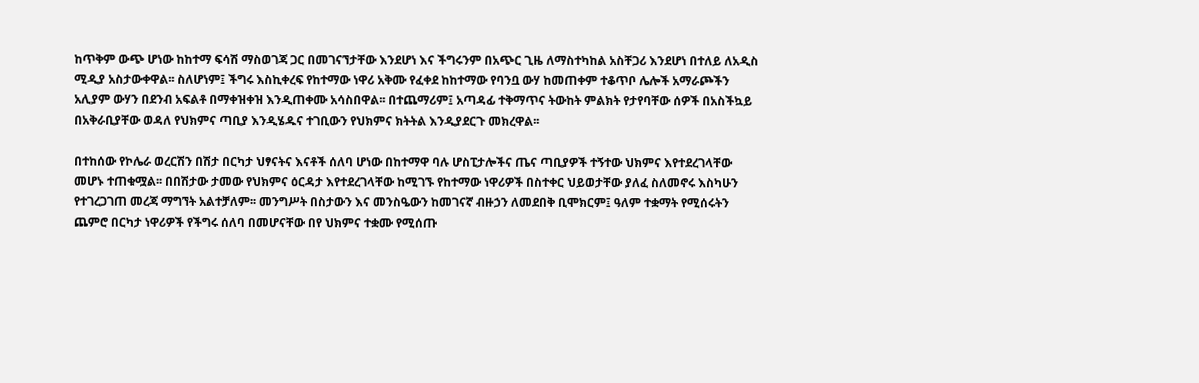ከጥቅም ውጭ ሆነው ከከተማ ፍሳሽ ማስወገጃ ጋር በመገናኘታቸው እንደሆነ እና ችግሩንም በአጭር ጊዜ ለማስተካከል አስቸጋሪ እንደሆነ በተለይ ለአዲስ ሚዲያ አስታውቀዋል፡፡ ስለሆነም፤ ችግሩ እስኪቀረፍ የከተማው ነዋሪ አቅሙ የፈቀደ ከከተማው የባንቧ ውሃ ከመጠቀም ተቆጥቦ ሌሎች አማራጮችን አሊያም ውሃን በደንብ አፍልቶ በማቀዝቀዝ እንዲጠቀሙ አሳስበዋል፡፡ በተጨማሪም፤ አጣዳፊ ተቅማጥና ትውከት ምልክት የታየባቸው ሰዎች በአስችኳይ በአቅራቢያቸው ወዳለ የህክምና ጣቢያ እንዲሄዱና ተገቢውን የህክምና ክትትል እንዲያደርጉ መክረዋል፡፡

በተከሰው የኮሌራ ወረርሽን በሽታ በርካታ ህፃናትና እናቶች ሰለባ ሆነው በከተማዋ ባሉ ሆስፒታሎችና ጤና ጣቢያዎች ተኝተው ህክምና እየተደረገላቸው መሆኑ ተጠቁሟል፡፡ በበሽታው ታመው የህክምና ዕርዳታ እየተደረገላቸው ከሚገኙ የከተማው ነዋሪዎች በስተቀር ህይወታቸው ያለፈ ስለመኖሩ እስካሁን የተገረጋገጠ መረጃ ማግኘት አልተቻለም፡፡ መንግሥት በስታውን እና መንስዔውን ከመገናኛ ብዙኃን ለመደበቅ ቢሞክርም፤ ዓለም ተቋማት የሚሰሩትን ጨምሮ በርካታ ነዋሪዎች የችግሩ ሰለባ በመሆናቸው በየ ህክምና ተቋሙ የሚሰጡ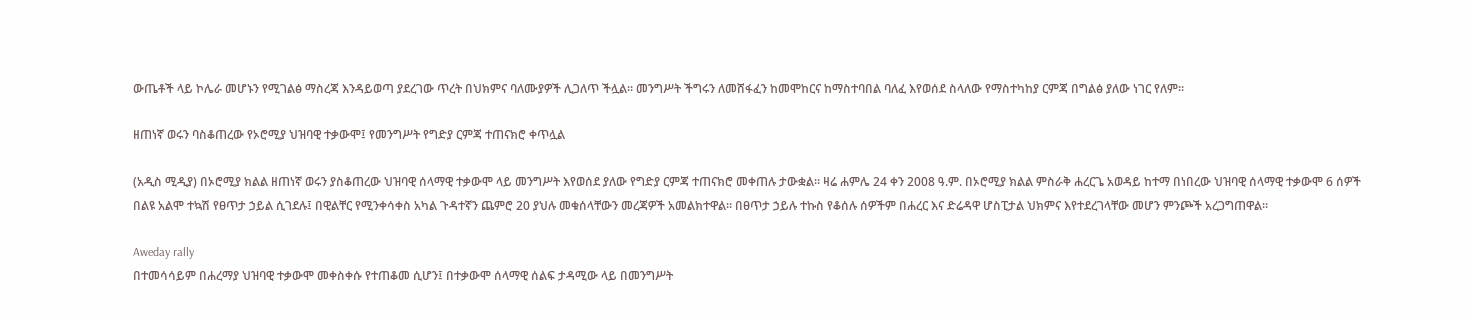ውጤቶች ላይ ኮሌራ መሆኑን የሚገልፅ ማስረጃ እንዳይወጣ ያደረገው ጥረት በህክምና ባለሙያዎች ሊጋለጥ ችሏል፡፡ መንግሥት ችግሩን ለመሸፋፈን ከመሞከርና ከማስተባበል ባለፈ እየወሰደ ስላለው የማስተካከያ ርምጃ በግልፅ ያለው ነገር የለም፡፡

ዘጠነኛ ወሩን ባስቆጠረው የኦሮሚያ ህዝባዊ ተቃውሞ፤ የመንግሥት የግድያ ርምጃ ተጠናክሮ ቀጥሏል

(አዲስ ሚዲያ) በኦሮሚያ ክልል ዘጠነኛ ወሩን ያስቆጠረው ህዝባዊ ሰላማዊ ተቃውሞ ላይ መንግሥት እየወሰደ ያለው የግድያ ርምጃ ተጠናክሮ መቀጠሉ ታውቋል፡፡ ዛሬ ሐምሌ 24 ቀን 2008 ዓ.ም. በኦሮሚያ ክልል ምስራቅ ሐረርጌ አወዳይ ከተማ በነበረው ህዝባዊ ሰላማዊ ተቃውሞ 6 ሰዎች በልዩ አልሞ ተኳሽ የፀጥታ ኃይል ሲገደሉ፤ በዊልቸር የሚንቀሳቀስ አካል ጉዳተኛን ጨምሮ 20 ያህሉ መቁሰላቸውን መረጃዎች አመልክተዋል፡፡ በፀጥታ ኃይሉ ተኩስ የቆሰሉ ሰዎችም በሐረር እና ድሬዳዋ ሆስፒታል ህክምና እየተደረገላቸው መሆን ምንጮች አረጋግጠዋል፡፡

Aweday rally
በተመሳሳይም በሐረማያ ህዝባዊ ተቃውሞ መቀስቀሱ የተጠቆመ ሲሆን፤ በተቃውሞ ሰላማዊ ሰልፍ ታዳሚው ላይ በመንግሥት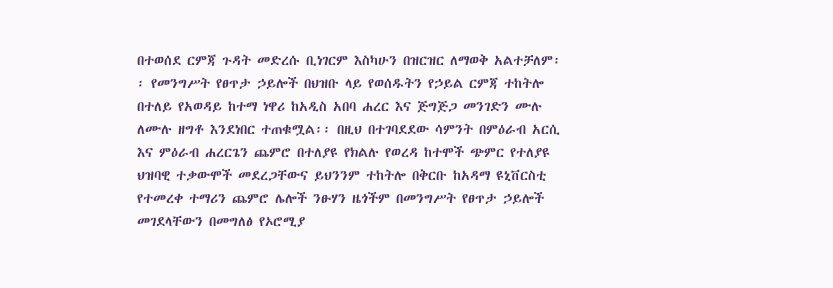በተወሰደ ርምጃ ጉዳት መድረሱ ቢነገርም እስካሁን በዝርዝር ለማወቅ አልተቻለም፡፡ የመንግሥት የፀጥታ ኃይሎች በህዝቡ ላይ የወሰዱትን የኃይል ርምጃ ተከትሎ በተለይ የአወዳይ ከተማ ነዋሪ ከአዲስ አበባ ሐረር እና ጅግጅጋ መንገድን ሙሉ ለሙሉ ዘግቶ እንደነበር ተጠቁሟል፡፡ በዚህ በተገባደደው ሳምንት በምዕራብ አርሲ እና ምዕራብ ሐረርጌን ጨምሮ በተለያዩ የክልሉ የወረዳ ከተሞች ጭምር የተለያዩ ህዝባዊ ተቃውሞች መደረጋቸውና ይህንንም ተከትሎ በቅርቡ ከአዳማ ዩኒቨርስቲ የተመረቀ ተማሪን ጨምሮ ሌሎች ንፁሃን ዜጎችም በመንግሥት የፀጥታ ኃይሎች መገደላቸውን በመግለፅ የኦሮሚያ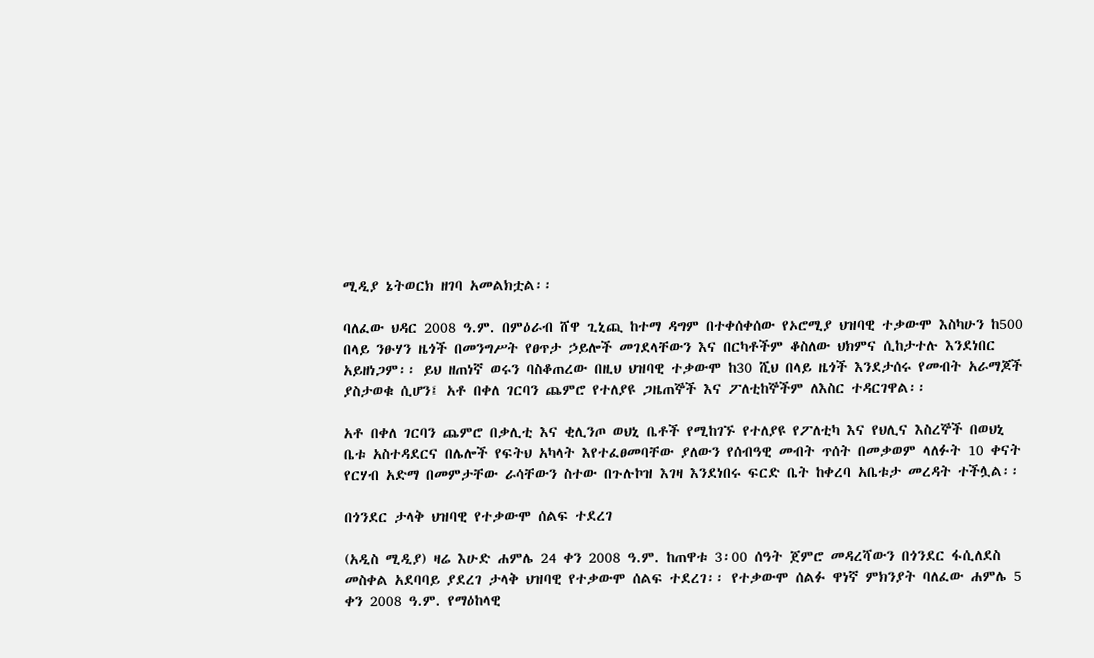ሚዲያ ኔትወርክ ዘገባ አመልክቷል፡፡

ባለፈው ህዳር 2008 ዓ.ም. በምዕራብ ሸዋ ጊኒጪ ከተማ ዳግም በተቀሰቀሰው የኦሮሚያ ህዝባዊ ተቃውሞ እስካሁን ከ500 በላይ ንፁሃን ዜጎች በመንግሥት የፀጥታ ኃይሎች መገደላቸውን እና በርካቶችም ቆስለው ህክምና ሲከታተሉ እንደነበር አይዘነጋም፡፡ ይህ ዘጠነኛ ወሩን ባስቆጠረው በዚህ ህዝባዊ ተቃውሞ ከ30 ሺህ በላይ ዜጎች እንደታሰሩ የመብት አራማጆች ያስታወቁ ሲሆን፤ አቶ በቀለ ገርባን ጨምሮ የተለያዩ ጋዜጠኞች እና ፖለቲከኞችም ለእስር ተዳርገዋል፡፡

አቶ በቀለ ገርባን ጨምሮ በቃሊቲ እና ቂሊንጦ ወህኒ ቤቶች የሚከገኙ የተለያዩ የፖለቲካ እና የህሊና እስረኞች በወህኒ ቤቱ አስተዳደርና በሌሎች የፍትህ አካላት እየተፈፀመባቸው ያለውን የሰብዓዊ መብት ጥሰት በመቃወም ላለፉት 10 ቀናት የርሃብ አድማ በመምታቸው ራሳቸውን ስተው በጉሉኮዝ እገዛ እንደነበሩ ፍርድ ቤት ከቀረባ አቤቱታ መረዳት ተችሏል፡፡

በጎንደር ታላቅ ህዝባዊ የተቃውሞ ሰልፍ ተደረገ

(አዲስ ሚዲያ) ዛሬ እሁድ ሐምሌ 24 ቀን 2008 ዓ.ም. ከጠዋቱ 3፡00 ሰዓት ጀምሮ መዳረሻውን በጎንደር ፋሲለደስ መስቀል አደባባይ ያደረገ ታላቅ ህዝባዊ የተቃውሞ ሰልፍ ተደረገ፡፡ የተቃውሞ ሰልፉ ዋነኛ ምክንያት ባለፈው ሐምሌ 5 ቀን 2008 ዓ.ም. የማዕከላዊ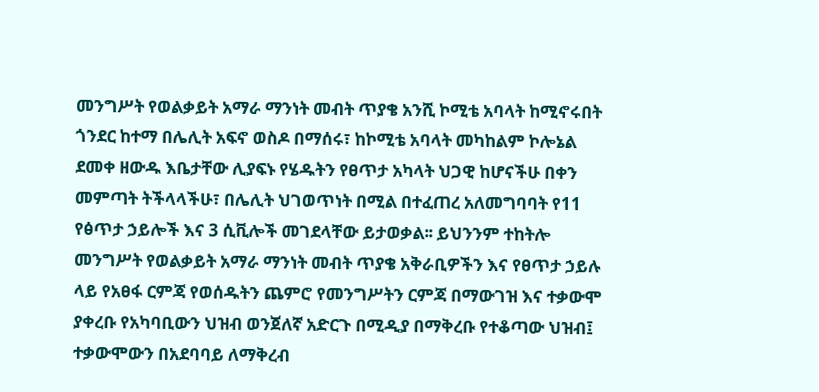መንግሥት የወልቃይት አማራ ማንነት መብት ጥያቄ አንሺ ኮሚቴ አባላት ከሚኖሩበት ጎንደር ከተማ በሌሊት አፍኖ ወስዶ በማሰሩ፣ ከኮሚቴ አባላት መካከልም ኮሎኔል ደመቀ ዘውዱ እቤታቸው ሊያፍኑ የሄዱትን የፀጥታ አካላት ህጋዊ ከሆናችሁ በቀን መምጣት ትችላላችሁ፣ በሌሊት ህገወጥነት በሚል በተፈጠረ አለመግባባት የ11 የፅጥታ ኃይሎች እና 3 ሲቪሎች መገደላቸው ይታወቃል፡፡ ይህንንም ተከትሎ መንግሥት የወልቃይት አማራ ማንነት መብት ጥያቄ አቅራቢዎችን እና የፀጥታ ኃይሉ ላይ የአፀፋ ርምጃ የወሰዱትን ጨምሮ የመንግሥትን ርምጃ በማውገዝ እና ተቃውሞ ያቀረቡ የአካባቢውን ህዝብ ወንጀለኛ አድርጉ በሚዲያ በማቅረቡ የተቆጣው ህዝብ፤ ተቃውሞውን በአደባባይ ለማቅረብ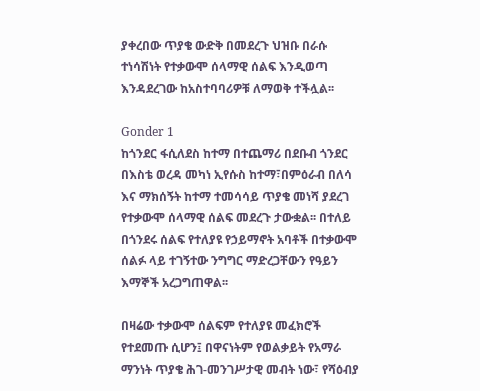ያቀረበው ጥያቄ ውድቅ በመደረጉ ህዝቡ በራሱ ተነሳሽነት የተቃውሞ ሰላማዊ ሰልፍ እንዲወጣ እንዳደረገው ከአስተባባሪዎቹ ለማወቅ ተችሏል፡፡

Gonder 1
ከጎንደር ፋሲለደስ ከተማ በተጨማሪ በደቡብ ጎንደር በእስቴ ወረዳ መካነ ኢየሱስ ከተማ፣በምዕራብ በለሳ እና ማክሰኝት ከተማ ተመሳሳይ ጥያቄ መነሻ ያደረገ የተቃውሞ ሰላማዊ ሰልፍ መደረጉ ታውቋል፡፡ በተለይ በጎንደሩ ሰልፍ የተለያዩ የኃይማኖት አባቶች በተቃውሞ ሰልፉ ላይ ተገኝተው ንግግር ማድረጋቸውን የዓይን እማኞች አረጋግጠዋል፡፡

በዛሬው ተቃውሞ ሰልፍም የተለያዩ መፈክሮች የተደመጡ ሲሆን፤ በዋናነትም የወልቃይት የአማራ ማንነት ጥያቄ ሕገ-መንገሥታዊ መብት ነው፣ የሻዕብያ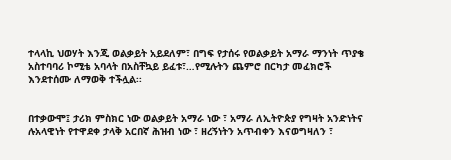ተላላኪ ህወሃት እንጂ ወልቃይት አይደለም፣ በግፍ የታሰሩ የወልቃይት አማራ ማንነት ጥያቄ አስተባባሪ ኮሚቴ አባላት በአስቸኳይ ይፈቱ፣…የሚሉትን ጨምሮ በርካታ መፈክሮች እንደተሰሙ ለማወቅ ተችሏል፡፡


በተቃውሞ፤ ታሪክ ምስክር ነው ወልቃይት አማራ ነው ፣ አማራ ለኢትዮጵያ የግዛት አንድነትና ሉአላዊነት የተዋደቀ ታላቅ አርበኛ ሕዝብ ነው ፣ ዘረኝነትን አጥብቀን እናወግዛለን ፣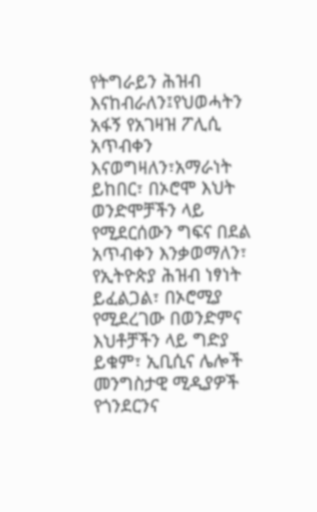የትግራይን ሕዝብ እናከብራለን፤የህወሓትን አፋኝ የአገዛዝ ፖሊሲ አጥብቀን እናወግዛለን፣አማራነት ይከበር፣ በኦሮሞ እህት ወንድሞቻችን ላይ የሚደርሰውን ግፍና በደል አጥብቀን እንቃወማለን፣ የኢትዮጵያ ሕዝብ ነፃነት ይፈልጋል፣ በኦሮሚያ የሚደረገው በወንድምና እህቶቻችን ላይ ግድያ ይቁም፣ ኢቢሲና ሌሎች መንግስታዊ ሚዲያዎች የጎንደርንና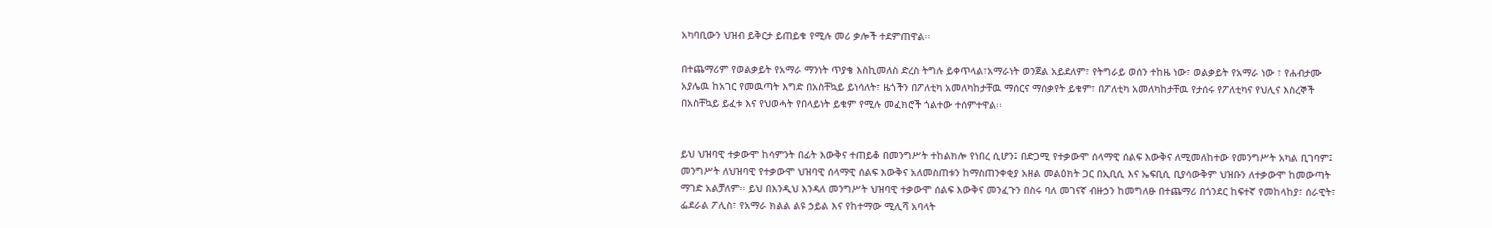አካባቢውን ህዝብ ይቅርታ ይጠይቁ የሚሉ መሪ ቃሎች ተደምጠዋል፡፡

በተጨማሪም የወልቃይት የአማራ ማንነት ጥያቄ እስኪመለስ ድረስ ትግሉ ይቀጥላል፣አማራነት ወንጀል አይደለም፣ የትግራይ ወሰን ተከዜ ነው፣ ወልቃይት የአማራ ነው ፣ የሐብታሙ አያሌዉ ከአገር የመዉጣት እግድ በአስቸኳይ ይነሳለት፣ ዜጎችን በፖለቲካ አመለካከታቸዉ ማሰርና ማሰቃየት ይቁም፣ በፖለቲካ አመለካከታቸዉ የታሰሩ የፖለቲካና የህሊና እስረኞች በአስቸኳይ ይፈቱ እና የህወሓት የበላይነት ይቁም የሚሉ መፈክሮች ጎልተው ተሰምተዋል፡፡


ይህ ህዝባዊ ተቃውሞ ከሳምንት በፊት እውቅና ተጠይቆ በመንግሥት ተከልክሎ የነበረ ሲሆን፤ በድጋሚ የተቃውሞ ሰላማዊ ሰልፍ እውቅና ለሚመለከተው የመንግሥት አካል ቢገባም፤ መንግሥት ለህዝባዊ የተቃውሞ ህዝባዊ ሰላማዊ ሰልፍ እውቅና አለመስጠቱን ከማስጠንቀቂያ አዘል መልዕክት ጋር በኢቢሲ እና ኤፍቢሲ ቢያሳውቅም ህዝቡን ለተቃውሞ ከመውጣት ማገድ አልቻለም፡፡ ይህ በእንዲህ እንዳለ መንግሥት ህዝባዊ ተቃውሞ ሰልፍ እውቅና መንፈጉን በስሩ ባለ መገናኛ ብዙኃን ከመግለፁ በተጨማሪ በጎንደር ከፍተኛ የመከላከያ፣ ሰራዊት፣ ፌደራል ፖሊስ፣ የአማራ ክልል ልዩ ኃይል እና የከተማው ሚሊሻ አባላት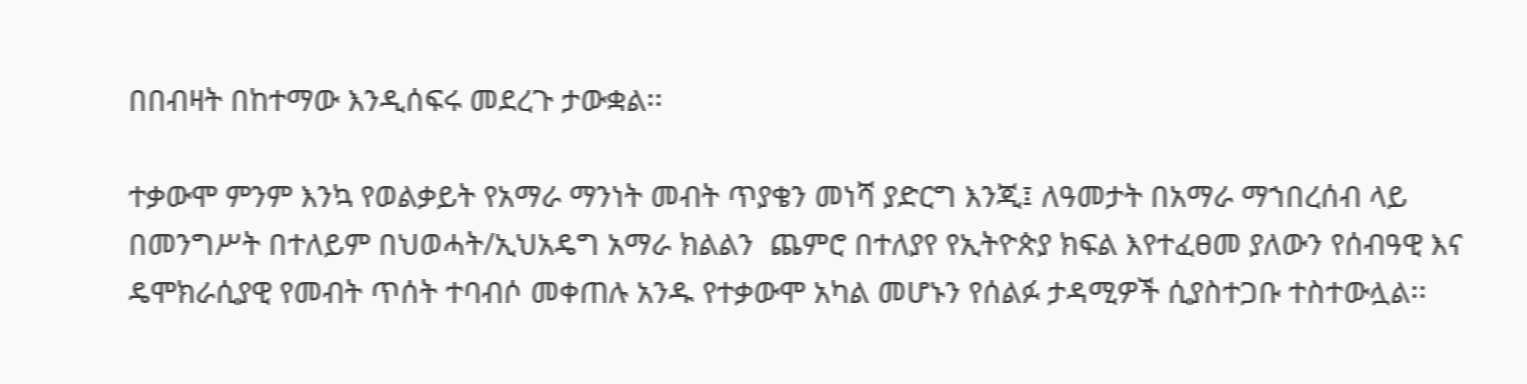በበብዛት በከተማው እንዲሰፍሩ መደረጉ ታውቋል፡፡

ተቃውሞ ምንም እንኳ የወልቃይት የአማራ ማንነት መብት ጥያቄን መነሻ ያድርግ እንጂ፤ ለዓመታት በአማራ ማኀበረሰብ ላይ በመንግሥት በተለይም በህወሓት/ኢህአዴግ አማራ ክልልን  ጨምሮ በተለያየ የኢትዮጵያ ክፍል እየተፈፀመ ያለውን የሰብዓዊ እና ዴሞክራሲያዊ የመብት ጥሰት ተባብሶ መቀጠሉ አንዱ የተቃውሞ አካል መሆኑን የሰልፉ ታዳሚዎች ሲያስተጋቡ ተስተውሏል፡፡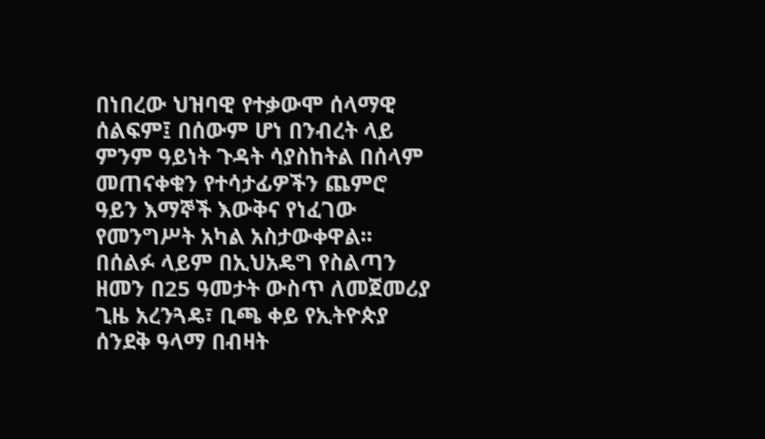በነበረው ህዝባዊ የተቃውሞ ሰላማዊ ሰልፍም፤ በሰውም ሆነ በንብረት ላይ ምንም ዓይነት ጉዳት ሳያስከትል በሰላም መጠናቀቁን የተሳታፊዎችን ጨምሮ ዓይን እማኞች እውቅና የነፈገው የመንግሥት አካል አስታውቀዋል፡፡ በሰልፉ ላይም በኢህአዴግ የስልጣን ዘመን በ25 ዓመታት ውስጥ ለመጀመሪያ ጊዜ አረንጓዴ፣ ቢጫ ቀይ የኢትዮጵያ ሰንደቅ ዓላማ በብዛት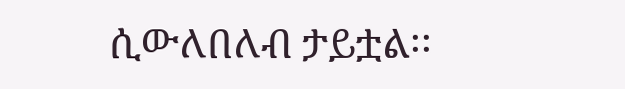ሲውለበለብ ታይቷል፡፡